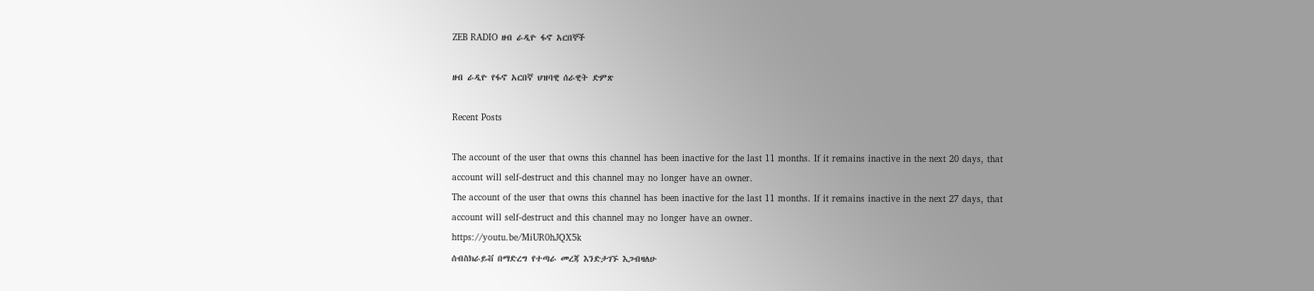ZEB RADIO ዘብ ራዲዮ ፋኖ አርበኞች

ዘብ ራዲዮ የፋኖ አርበኛ ህዝባዊ ሰራዊት ድምጽ

Recent Posts

The account of the user that owns this channel has been inactive for the last 11 months. If it remains inactive in the next 20 days, that account will self-destruct and this channel may no longer have an owner.
The account of the user that owns this channel has been inactive for the last 11 months. If it remains inactive in the next 27 days, that account will self-destruct and this channel may no longer have an owner.
https://youtu.be/MiUR0hJQX5k
ሰብስክራይቭ በማድረግ የተጣራ መረጃ እንድታገኙ እጋብዛለሁ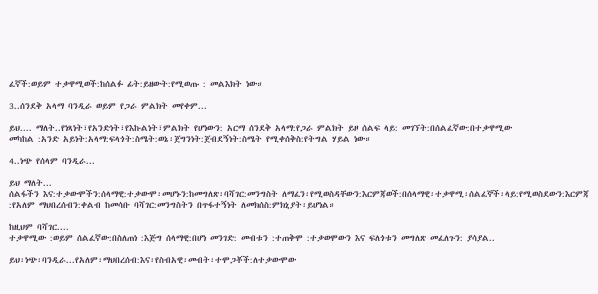ፈኛች:ወይም ተቃዋሚወች:ከሰልፉ ፊት:ይዘውት:የሚወጡ : መልእክት ነው።

3..ሰንደቅ አላማ ባንዲራ ወይም የጋራ ምልክት መየቀም...

ይህ.... ማለት..የነጻነት፣የአንድነት፣የእኩልነት፣ምልክት የሆነውን: አርማ ሰንደቅ አላማ:የጋራ ምልክት ይዞ ሰልፍ ላይ: መገኘት:በሰልፈኛው:በተቃዋሚው
መካከል :አንድ አይነት:አላማ:ፍላጎት:ስሜት:ወኔ፡ጀግንነት:ጀብደኝነት:ስሜት የሚቀሰቅስ:የትግል ሃይል ነው።

4..ነጭ የሰላም ባንዲራ...

ይህ ማለት...
ሰልፋችን እና:ተቃውሞችን:ሰላማዊ:ተቃውሞ፡መሆኑን:ከመግለጽ፡ባሻገር:መንግስት ለማፈን፡የሚወስዳቸውን:እርምጃወች:በሰላማዊ፡ተቃዋሚ፡ሰልፈኞች፡ላይ:የሚወስደውን:እርምጃ :የአለም ማህበረሰብን:ቀልብ ከመሳቡ ባሻገር:መንግስትን በጥፋተኝነት ለመክሰስ:ምክኒያት፡ይሆነል።

ከዚህም ባሻገር....
ተቃዋሚው :ወይም ሰልፈኛው:በስለጠነ :እጅግ ሰላማዊ:በሆነ መንገድ: መብቱን :ተጠቅሞ :ተቃወሞውን እና ፍለጎቱን መግለጽ መፈለጉን: ያሳያል..

ይህ፡ነጭ፡ባንዲራ...የአለም፡ማህበረሰብ:እና፡የስብአዊ፡መብት፡ተሞጋቾች:ለተቃውሞው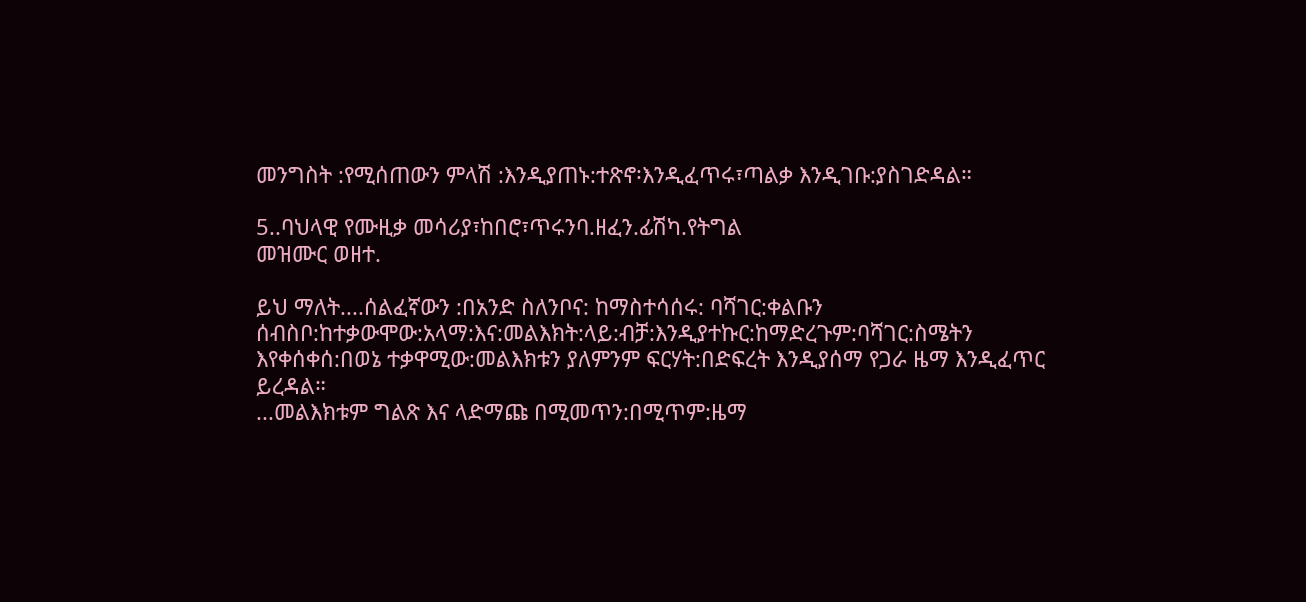መንግስት :የሚሰጠውን ምላሽ :እንዲያጠኑ:ተጽኖ፡እንዲፈጥሩ፣ጣልቃ እንዲገቡ:ያስገድዳል።

5..ባህላዊ የሙዚቃ መሳሪያ፣ከበሮ፣ጥሩንባ.ዘፈን.ፊሽካ.የትግል
መዝሙር ወዘተ.

ይህ ማለት....ሰልፈኛውን :በአንድ ስለንቦና: ከማስተሳሰሩ: ባሻገር:ቀልቡን ሰብስቦ:ከተቃውሞው:አላማ:እና:መልእክት:ላይ:ብቻ:እንዲያተኩር:ከማድረጉም:ባሻገር:ስሜትን እየቀሰቀሰ:በወኔ ተቃዋሚው:መልእክቱን ያለምንም ፍርሃት:በድፍረት እንዲያሰማ የጋራ ዜማ እንዲፈጥር ይረዳል።
...መልእክቱም ግልጽ እና ላድማጩ በሚመጥን:በሚጥም:ዜማ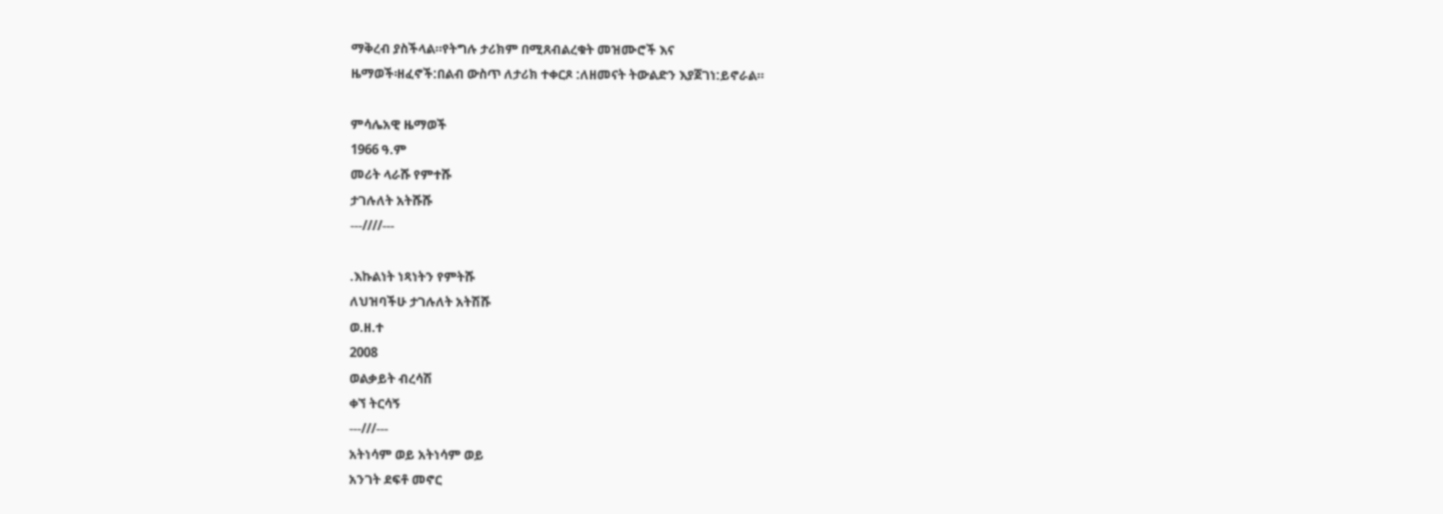ማቅረብ ያስችላል።የትግሉ ታሪክም በሚጸብልረቁት መዝሙሮች እና
ዜማወች፡ዘፈኖች:በልብ ውስጥ ለታሪክ ተቀርጾ :ለዘመናት ትውልድን እያጀገነ:ይኖራል።

ምሳሌአዊ ዜማወች
1966 ዓ.ም
መሪት ላራሹ የምተሹ
ታገሉለት አትሹሹ
---////---

.እኩልነት ነጻነትን የምትሹ
ለህዝባችሁ ታገሉለት አትሽሹ
ወ.ዘ.ተ
2008
ወልቃይት ብረሳሽ
ቀኘ ትርሳኝ
---///---
አትነሳም ወይ አትነሳም ወይ
አንገት ደፍቶ መኖር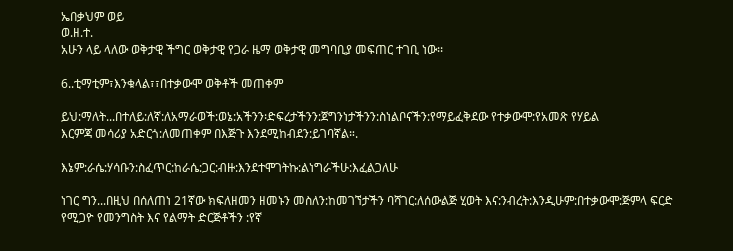ኤበቃህም ወይ
ወ.ዘ.ተ.
አሁን ላይ ላለው ወቅታዊ ችግር ወቅታዊ የጋራ ዜማ ወቅታዊ መግባቢያ መፍጠር ተገቢ ነው፡፡

6..ቲማቲም፣እንቁላል፣፣በተቃውሞ ወቅቶች መጠቀም

ይህ:ማለት...በተለይ:ለኛ:ለአማራወች:ወኔ:አችንን፡ድፍረታችንን:ጀግንነታችንን:ስነልቦናችን:የማይፈቅደው የተቃውሞ:የአመጽ የሃይል
እርምጃ መሳሪያ አድርጎ:ለመጠቀም በእጅጉ እንደሚከብደን:ይገባኛል።.

እኔም:ራሴ:ሃሳቡን:ስፈጥር:ከራሴ:ጋር:ብዙ:እንደተሞገትኩ:ልነግራችሁ:እፈልጋለሁ

ነገር ግን...በዚህ በሰለጠነ 21ኛው ክፍለዘመን ዘመኑን መስለን:ከመገኘታችን ባሻገር:ለሰውልጅ ሂወት እና:ንብረት:እንዲሁም:በተቃውሞ:ጅምላ ፍርድ የሚጋዮ የመንግስት እና የልማት ድርጅቶችን :የኛ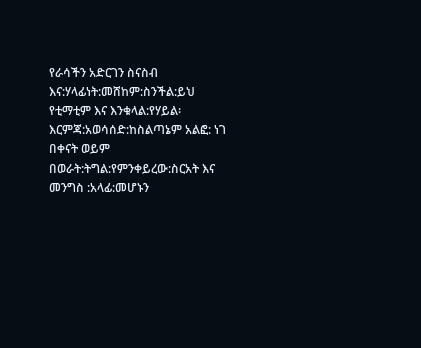የራሳችን አድርገን ስናስብ እና:ሃላፊነት:መሸከም:ስንችል:ይህ የቲማቲም እና እንቁላል:የሃይል፡እርምጃ:አወሳሰድ:ከስልጣኔም አልፎ: ነገ በቀናት ወይም በወራት:ትግል:የምንቀይረው:ስርአት እና መንግስ :አላፊ:መሆኑን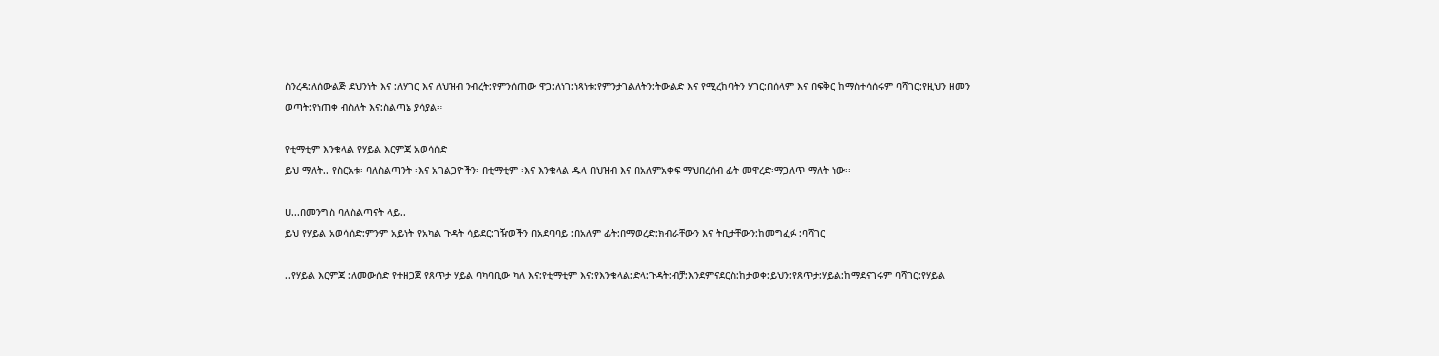ስንረዳ:ለሰውልጅ ደህንነት እና :ለሃገር እና ለህዝብ ንብረት:የምንሰጠው ዋጋ:ለነገ:ነጻነቱ:የምንታገልለትን:ትውልድ እና የሚረከባትን ሃገር:በሰላም እና በፍቅር ከማስተሳሰሩም ባሻገር:የዚህን ዘመን ወጣት:የነጠቀ ብስለት እና:ስልጣኔ ያሳያል።

የቲማቲም እንቁላል የሃይል እርምጃ አወሳሰድ
ይህ ማለት.. የስርአቱ፡ ባለስልጣንት ፡እና አገልጋዮችን፡ በቲማቲም ፡እና እንቁላል ዱላ በህዝብ እና በአለምአቀፍ ማህበረሰብ ፊት መዋረድ፡ማጋለጥ ማለት ነው፡፡

ሀ...በመንግስ ባለስልጣናት ላይ..
ይህ የሃይል አወሳሰድ:ምንም አይነት የአካል ጉዳት ሳይደር:ገዥወችን በአደባባይ :በአለም ፊት:በማወረድ:ክብራቸውን እና ትቢታቸውን:ከመግፈፉ :ባሻገር

..የሃይል እርምጃ :ለመውሰድ የተዘጋጀ የጸጥታ ሃይል ባካባቢው ካለ እና:የቲማቲም እና:የእንቁላል:ድላ:ጉዳት:ብቻ:እንደምናደርስ:ከታወቀ:ይህን:የጸጥታ:ሃይል:ከማደናገሩም ባሻገር:የሃይል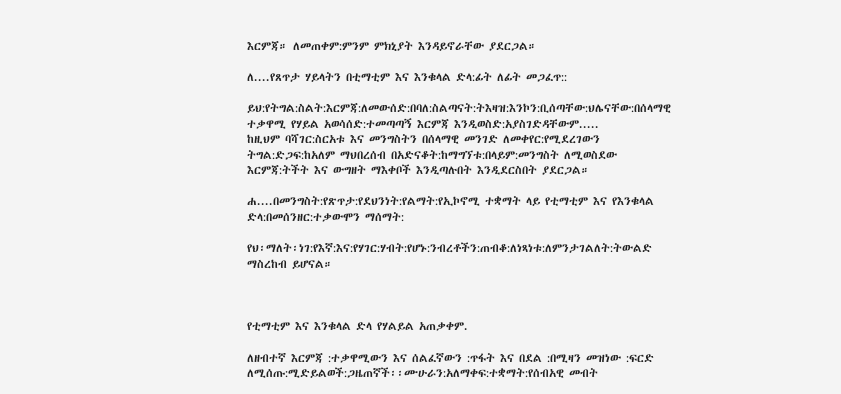እርምጃ። ለመጠቀም:ምንም ምክኒያት እንዳይኖራቸው ያደርጋል።

ለ....የጸጥታ ሃይላትን በቲማቲም እና እንቁላል ድላ:ፊት ለፊት መጋፈጥ::

ይህ:የትግል:ስልት:እርምጃ:ለመውሰድ:በባለ:ስልጣናት:ትእዛዝ:እንኮን:ቢሰጣቸው:ህሌናቸው:በሰላማዊ ተቃዋሚ የሃይል አወሳሰድ:ተመጣጣኝ እርምጃ እንዲወስድ:አያስገድዳቸውም.....
ከዚህም ባሻገር:ስርአቱ እና መንግስትን በሰላማዊ መንገድ ለመቀየር:የሚደረገውን ትግል:ድጋፍ:ከአለም ማህበረሰብ በአድናቆት:ከማግኘቱ:በላይም:መንግስት ለሚወስደው እርምጃ:ትችት እና ውግዘት ማእቀቦች እንዲጣሉበት እንዲደርስበት ያደርጋል።

ሐ....በመንግስት:የጽጥታ:የደህንነት:የልማት:የኢኮኖሚ ተቋማት ላይ የቲማቲም እና የእንቁላል ድላ:በመሰንዘር:ተቃውሞን ማሰማት:

የህ፡ማለት፡ነገ:የእኛ:እና:የሃገር:ሃብት:የሆኑ:ንብረቶችን:ጠብቆ:ለነጻነቱ:ለምንታገልለት:ትውልድ ማስረከብ ይሆናል።



የቲማቲም እና እንቁላል ድላ የሃልይል አጠቃቀም.

ለዘብተኛ እርምጃ :ተቃዋሚውን እና ሰልፈኛውን :ጥፋት እና በደል :በሚዛን መዝነው :ፍርድ ለሚሰጡ:ሚድይልወች:ጋዜጠኛች፡፡ሙሁራን:አለማቀፍ:ተቋማት:የሰብአዊ መብት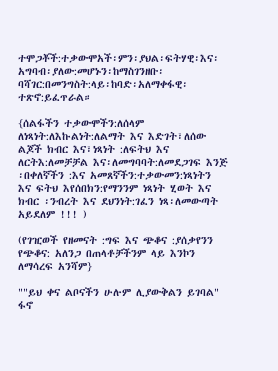ተሞጋቾች:ተቃውሞአች፡ምን፡ያህል፡ፍትሃዊ፡እና፡አግባብ፡ያለው:መሆኑን፡ከማስገንዘቡ፡ባሻገር:በመንግስት:ላይ፡ከባድ፡አለማቀፋዊ፡ተጽኖ:ይፈጥራል።

{ሰልፋችን ተቃውሞችን:ለሰላም ለነጻነት:ለእኩልነት:ለልማት እና እድገት፣ለሰው ልጆች ክብር እና፣ነጻነት :ለፍትህ እና ለርትእ:ለመቻቻል እና፡ለመግባባት:ለመደጋገፍ እንጅ ፡በቀለኛችን :እና አመጸኛችን:ተቃውመን:ነጻነትን እና ፍትህ እየሰበክን:የማንንም ነጻነት ሂወት እና ክብር ፡ንብረት እና ደህንነት:ገፈን ነጻ፡ለመውጣት አይደለም !!! )

(የገዢወች የዘመናት :ግፍ እና ጭቆና :ያሰቃየንን የጭቆና: አለንጋ በጠላቶቻችንም ላይ እንኮን ለማሳረፍ አንሻም}

""ይህ ቀና ልቦናችን ሁሉም ሊያውቅልን ይገባል"
ፋኖ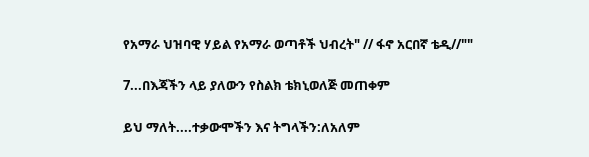የአማራ ህዝባዊ ሃይል የአማራ ወጣቶች ህብረት" // ፋኖ አርበኛ ቴዲ//""

7...በእጃችን ላይ ያለውን የስልክ ቴክኒወለጅ መጠቀም

ይህ ማለት....ተቃውሞችን እና ትግላችን:ለአለም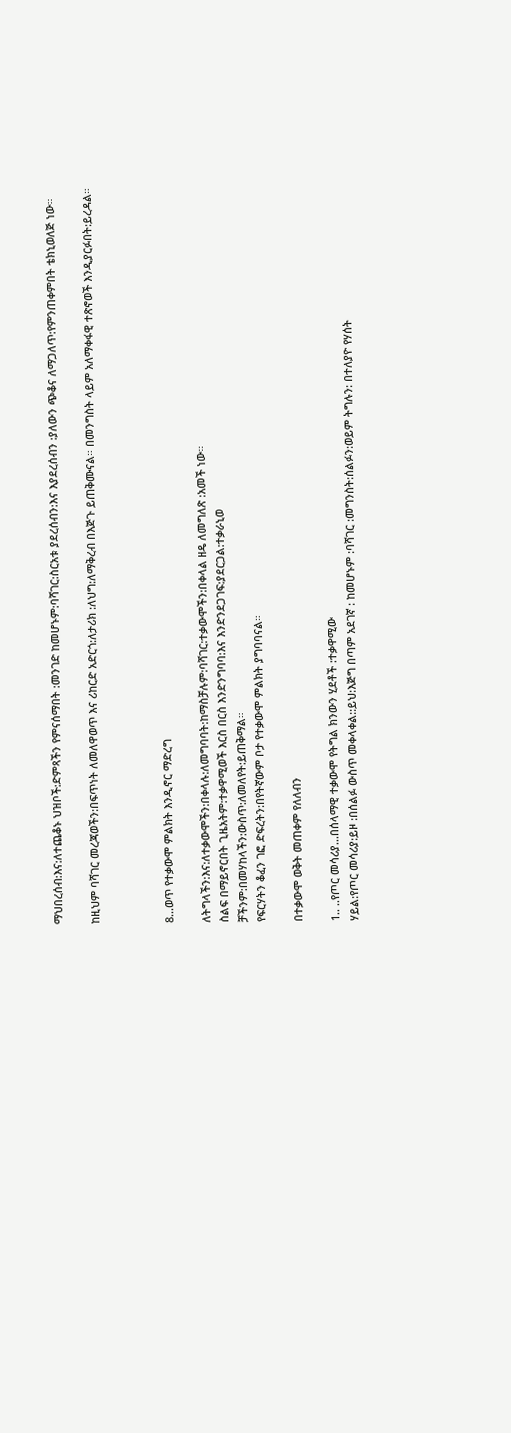ማህበረሰብ:እና:ለተጨቆኑ ህዝቦች:ድምጻችን የምናሰማበት :መንገድ ከመሆኑም:ባሻገር:ስርአቱ ያደረሰብን:እና እያደረሰብን :ያለውን ጭቆና ለማጋለጥ:የምንጠቀምበት ቴክኒወለጅ ነው።

ከዚህም ባሻገር መረጃወችን:በፍጥነት ለመለዋወጥ እና ሪከርድ አድርጎ:ለታሪክ :ለህግ:ለማቅረብ በእጅጉ ይጠቅሙናል። በመንግስት ላይም አለማቀፋዊ ተጽኖወች እንዲያርፉበት:ይረዳል።



8...ወጥ የተቃውሞ ምልክት እንዲኖር ማድረግ

ለትግላችን:እና:ለተቃውሞችን:በቀላሉ:ለመግባባት:ከማስቻሉም:ባሻገር:ተቃውሞችን:በቀላል ዘዴ ለመግለጽ :አመች ነው።
ስልፍ በማይኖርበት ጊዜአትም:ተቃዋሚወች እርስ በርስ እንድንግባባ:እና እንድንደጋገፍ:ያደርጋል:ተቃራኒወ
ቻችንም:በመሃከላችን:ውስጥ:ለመለየት:ይጠቅማል።
የፍርሃትን ቆፈን ገፎ ድፍረትን:በየትኛውም ቦታ የተቃውሞ ምልክት ያግባባናል።

በተቃውሞ ወቅት መጠቀም የለለብን

1.. ..የጦር መሳሪያ...በሰላማዊ ተቃውሞ የትግል ክንውን ሂደቶች :ተቃዋሚው
ሃይል:የጦር መሳሪያ:ይዞ :በሰልፉ ውስጥ መቀላቀል::ይህ:እጅግ በጣም አደገኛ : ከመሆኑም :ባሻገር :መግንስት:ሰልፉን:ወይም ትግሉን: በተለያዮ የሃሰት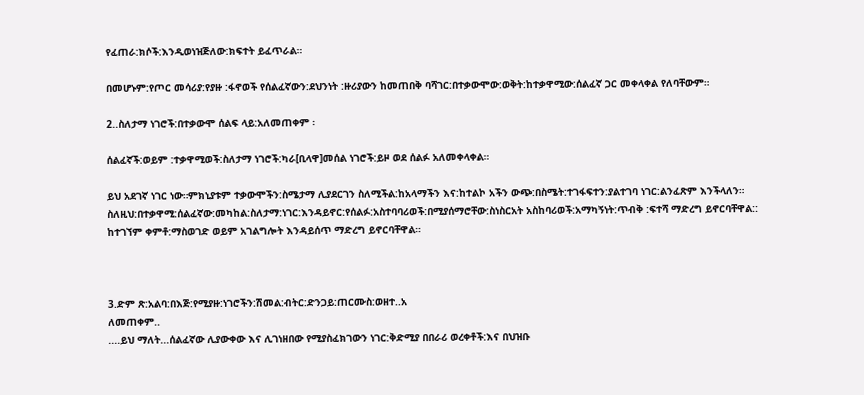የፈጠራ:ክሶች:እንዲወነዝጅለው:ክፍተት ይፈጥራል።

በመሆኑም:የጦር መሳሪያ:የያዙ :ፋኖወች የሰልፈኛውን:ደህንነት :ዙሪያውን ከመጠበቅ ባሻገር:በተቃውሞው:ወቅት:ከተቃዋሚው:ሰልፈኛ ጋር መቀላቀል የለባቸውም።

2..ስለታማ ነገሮች:በተቃውሞ ሰልፍ ላይ:አለመጠቀም ፡

ሰልፈኛች:ወይም :ተቃዋሚወች:ስለታማ ነገሮች:ካራ[ቢላዋ]መሰል ነገሮች:ይዞ ወደ ሰልፉ አለመቀላቀል።

ይህ አደገኛ ነገር ነው።ምክኒያቱም ተቃውሞችን:ስሜታማ ሊያደርገን ስለሚችል:ከአላማችን እና:ከተልኮ አችን ውጭ:በስሜት:ተገፋፍተን:ያልተገባ ነገር:ልንፈጽም እንችላለን።
ስለዚህ:በተቃዋሚ:ሰልፈኛው:መካከል:ስለታማ:ነገር:እንዳይኖር:የሰልፉ:አስተባባሪወች:በሚያሰማሮቸው:ስነስርአት አስከባሪወች:አማካኝነት:ጥብቅ :ፍተሻ ማድረግ ይኖርባቸዋል::
ከተገኘም ቀምቶ:ማስወገድ ወይም አገልግሎት እንዳይሰጥ ማድረግ ይኖርባቸዋል።



3.ድም ጽ:አልባ:በእጅ:የሚያዙ:ነገሮችን:ሽመል:ብትር:ድንጋይ:ጠርሙስ:ወዘተ..አ
ለመጠቀም..
....ይህ ማለት...ሰልፈኛው ሊያውቀው እና ሊገነዘበው የሚያስፈክገውን ነገር:ቅድሚያ በበራሪ ወረቀቶች:እና በህዝቡ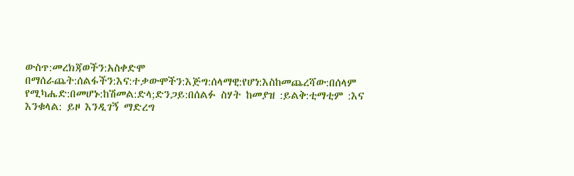ውስጥ:መረክጃወችን:አስቀድሞ በማሰራጨት:ሰልፋችን:እና:ተቃውሞችን:እጅግ:ሰላማዊ:የሆነ:እስከመጨረሻው:በሰላም የሚካሔድ:በመሆኑ:ከሽመል:ድላ;ድንጋይ:በሰልፉ ስሃት ከመያዝ :ይልቅ:ቲማቲም :እና እንቁላል: ይዞ እንዲገኝ ማድረግ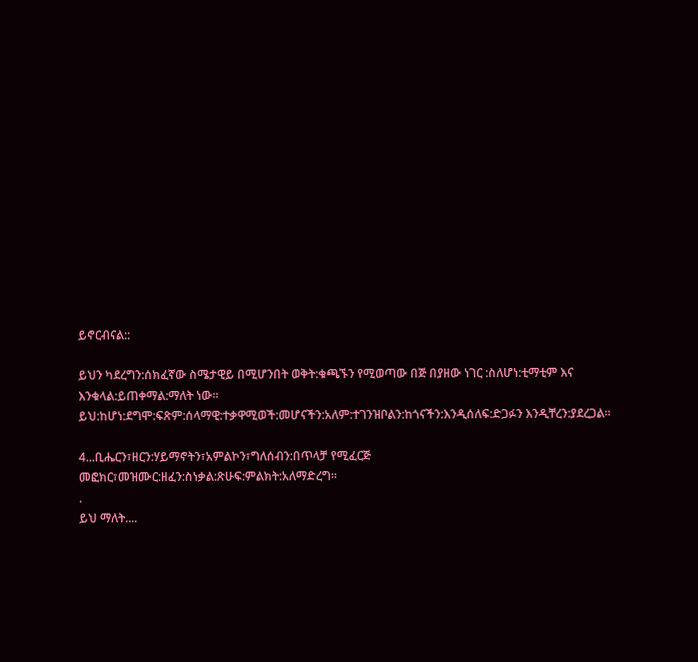ይኖርብናል::

ይህን ካደረግን:ሰክፈኛው ስሜታዊይ በሚሆንበት ወቅት:ቁጫኙን የሚወጣው በጅ በያዘው ነገር :ስለሆነ:ቲማቲም እና እንቁላል:ይጠቀማል:ማለት ነው።
ይህ:ከሆነ:ደግሞ:ፍጽም:ሰላማዊ:ተቃዋሚወች:መሆናችን:አለም:ተገንዝቦልን:ከጎናችን:እንዲሰለፍ:ድጋፉን እንዲቸረን:ያደረጋል።

4...ቢሔርን፣ዘርን:ሃይማኖትን፣አምልኮን፣ግለሰብን:በጥላቻ የሚፈርጅ
መፎክር፣መዝሙር:ዘፈን:ስነቃል:ጽሁፍ:ምልክት:አለማድረግ።
.
ይህ ማለት....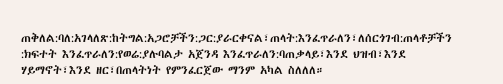ጠቅለል:ባለ:አገላለጽ:ከትግል:አጋሮቻችን:ጋር:ያራርቀናል፣ጠላት:እንፈጥራለን፣ለሰርጎገብ:ጠላቶቻችን :ክፍተት እንፈጥራለን:የወሬ:ያሉባልታ አጀንዳ እንፈጥራለን:ባጠቃላይ፣እንደ ህዝብ፣እንደ ሃይማኖት፣እንደ ዘር፣በጠላትነት የምንፈርጀው ማንም አካል ስለለለ።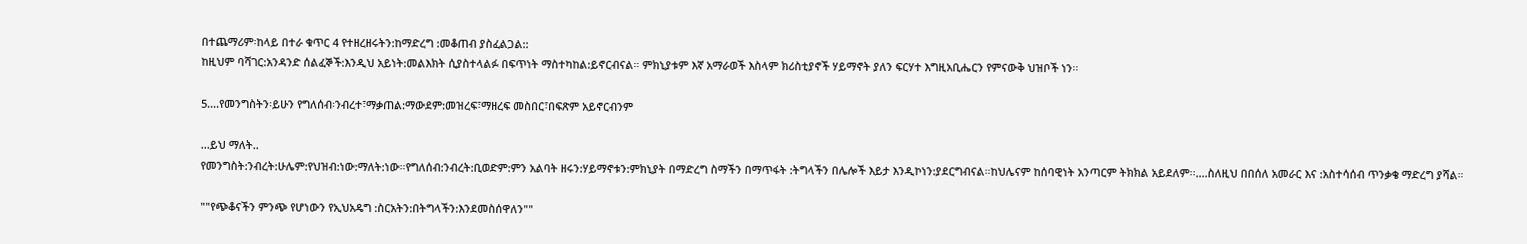በተጨማሪም፡ከላይ በተራ ቁጥር 4 የተዘረዘሩትን:ከማድረግ :መቆጠብ ያስፈልጋል::
ከዚህም ባሻገር:አንዳንድ ሰልፈኞች:እንዲህ አይነት:መልእክት ሲያስተላልፉ በፍጥነት ማስተካከል:ይኖርብናል። ምክኒያቱም እኛ አማራወች እስላም ክሪስቲያኖች ሃይማኖት ያለን ፍርሃተ እግዚአቢሔርን የምናውቅ ህዝቦች ነን፡፡

5....የመንግስትን፡ይሁን የግለሰብ፡ንብረተ፣ማቃጠል:ማውደም:መዝረፍ፣ማዘረፍ መስበር፣በፍጽም አይኖርብንም

...ይህ ማለት..
የመንግስት:ንብረት:ሁሌም:የህዝብ:ነው:ማለት:ነው።የግለሰብ:ንብረት:ቢወድም:ምን አልባት ዘሩን:ሃይማኖቱን:ምክኒያት በማድረግ ስማችን በማጥፋት :ትግላችን በሌሎች እይታ እንዲኮነን:ያደርግብናል።ከህሌናም ከሰባዊነት አንጣርም ትክክል አይደለም፡፡....ስለዚህ በበሰለ አመራር እና :አስተሳሰብ ጥንቃቄ ማድረግ ያሻል።

""የጭቆናችን ምንጭ የሆነውን የኢህአዴግ :ስርአትን:በትግላችን:እንደመስሰዋለን""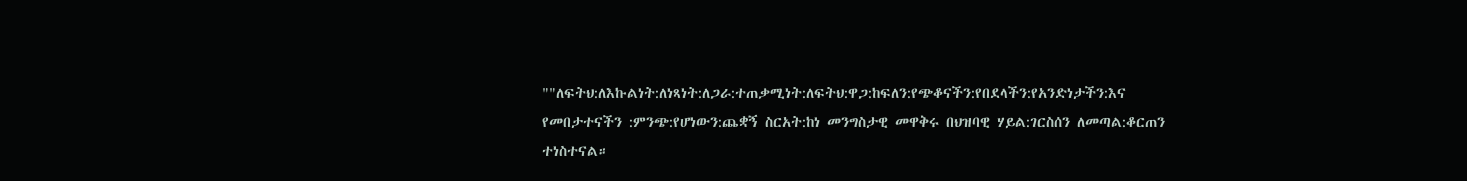""ለፍትህ:ለእኩልነት:ለነጻነት:ለጋራ:ተጠቃሚነት:ለፍትህ:ዋጋ:ከፍለን:የጭቆናችን:የበደላችን:የአንድነታችን:እና የመበታተናችን :ምንጭ:የሆነውን:ጨቋኝ ስርአት:ከነ መንግስታዊ መዋቅሩ በህዝባዊ ሃይል:ገርስሰን ለመጣል:ቆርጠን ተነስተናል።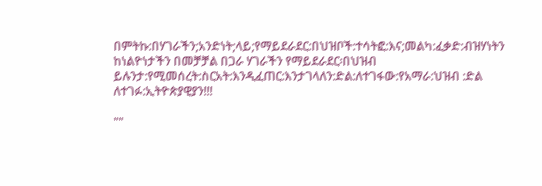በምትኩ:በሃገራችን;አንድነት;ላይ;የማይደራደር:በህዝቦች:ተሳትፎ:እና;መልካ:ፈቃድ:ብዝሃነትን ከነልዮነታችን በመቻቻል በጋራ ሃገራችን የማይደራደር፡በህዝብ ይሉንታ:የሚመሰረት:ስርአት:እንዲፈጠር:እንታገላለን:ድል:ለተገፋው:የአማራ:ህዝብ :ድል ለተገፉ:ኢትዮጵያዊያን!!!

""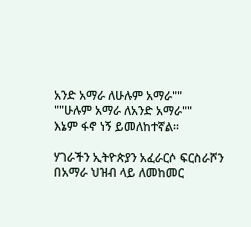አንድ አማራ ለሁሉም አማራ""
""ሁሉም አማራ ለአንድ አማራ""
እኔም ፋኖ ነኝ ይመለከተኛል፡፡

ሃገራችን ኢትዮጵያን አፈራርሶ ፍርስራሾን በአማራ ህዝብ ላይ ለመከመር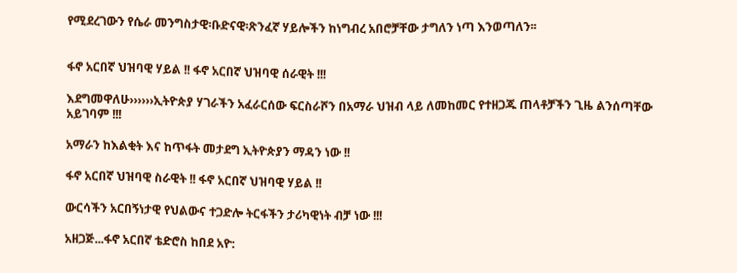የሚደረገውን የሴራ መንግስታዊ፡ቡድናዊ፡ጽንፈኛ ሃይሎችን ከነግብረ አበሮቻቸው ታግለን ነጣ እንወጣለን፡፡


ፋኖ አርበኛ ህዝባዊ ሃይል !! ፋኖ አርበኛ ህዝባዊ ሰራዊት !!!

እደግመዋለሁ››››››ኢትዮጵያ ሃገራችን አፈራርሰው ፍርስራሾን በአማራ ህዝብ ላይ ለመከመር የተዘጋጁ ጠላቶቻችን ጊዜ ልንሰጣቸው አይገባም !!!

አማራን ከእልቂት እና ከጥፋት መታደግ ኢትዮጵያን ማዳን ነው !!

ፋኖ አርበኛ ህዝባዊ ስራዊት !! ፋኖ አርበኛ ህዝባዊ ሃይል !!

ውርሳችን አርበኝነታዊ የህልውና ተጋድሎ ትርፋችን ታሪካዊነት ብቻ ነው !!!

አዘጋጅ...ፋኖ አርበኛ ቴድሮስ ከበደ አዮ: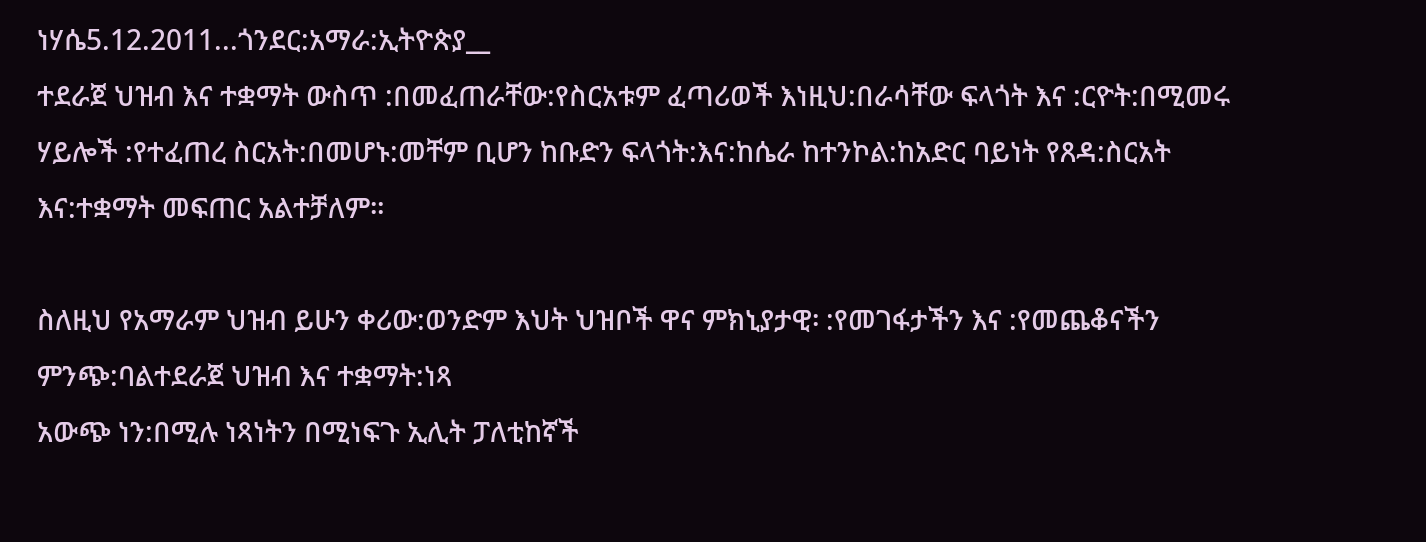ነሃሴ5.12.2011...ጎንደር:አማራ:ኢትዮጵያ__
ተደራጀ ህዝብ እና ተቋማት ውስጥ :በመፈጠራቸው:የስርአቱም ፈጣሪወች እነዚህ:በራሳቸው ፍላጎት እና :ርዮት:በሚመሩ ሃይሎች :የተፈጠረ ስርአት:በመሆኑ:መቸም ቢሆን ከቡድን ፍላጎት:እና:ከሴራ ከተንኮል:ከአድር ባይነት የጸዳ:ስርአት እና:ተቋማት መፍጠር አልተቻለም።

ስለዚህ የአማራም ህዝብ ይሁን ቀሪው:ወንድም እህት ህዝቦች ዋና ምክኒያታዊ፡ :የመገፋታችን እና :የመጨቆናችን ምንጭ:ባልተደራጀ ህዝብ እና ተቋማት:ነጻ
አውጭ ነን:በሚሉ ነጻነትን በሚነፍጉ ኢሊት ፓለቲከኛች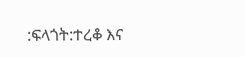:ፍላጎት:ተረቆ እና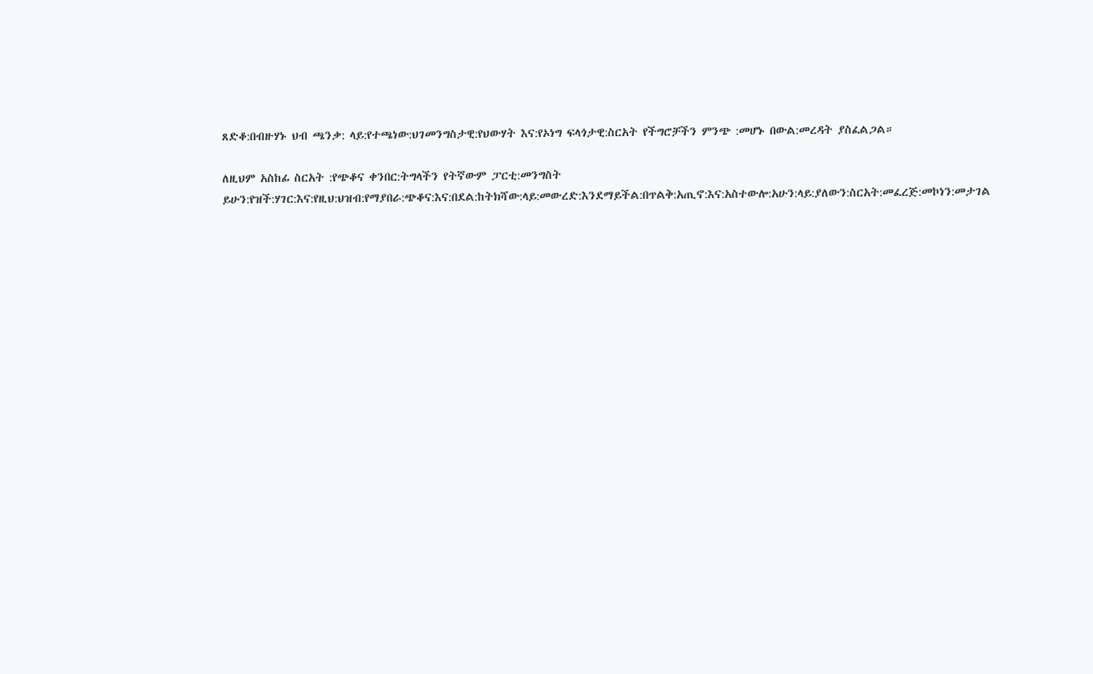ጸድቆ:በብዙሃኑ ህብ ጫንቃ: ላይ:የተጫነው:ህገመንግስታዊ:የህውሃት እና:የኦነግ ፍላጎታዊ:ስርአት የችግሮቻችን ምንጭ :መሆኑ በውል:መረዳት ያስፈልጋል።

ለዚህም አስከፊ ስርአት :የጭቆና ቀንበር:ትግላችን የትኛውም ፓርቲ:መንግስት ይሁን:የዝች:ሃገር:እና:የዚህ:ህዝብ:የማያበራ:ጭቆና:እና:በደል:ከትክሻው:ላይ:መውረድ:እንደማይችል:በጥልቅ:አጢኖ:እና:አስተውሎ:አሁን:ላይ:ያለውን:ስርአት:መፈረጅ:መኮነን:መታገል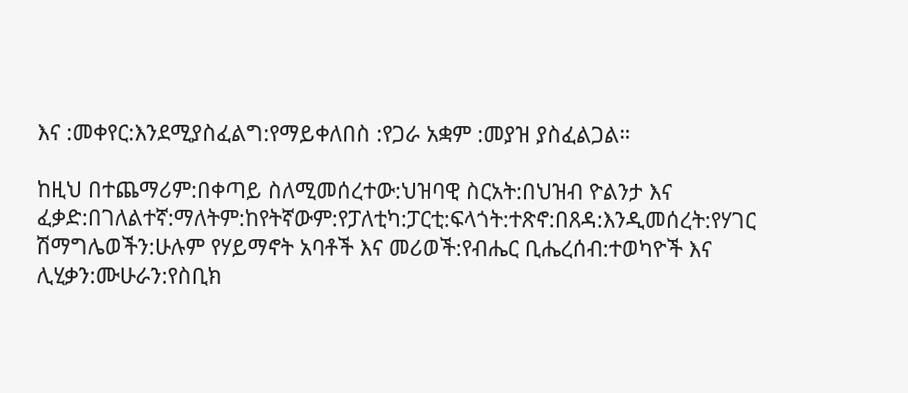እና :መቀየር:እንደሚያስፈልግ:የማይቀለበስ :የጋራ አቋም :መያዝ ያስፈልጋል።

ከዚህ በተጨማሪም:በቀጣይ ስለሚመሰረተው:ህዝባዊ ስርአት:በህዝብ ዮልንታ እና ፈቃድ:በገለልተኛ:ማለትም:ከየትኛውም:የፓለቲካ:ፓርቲ:ፍላጎት:ተጽኖ:በጸዳ:እንዲመሰረት:የሃገር ሽማግሌወችን:ሁሉም የሃይማኖት አባቶች እና መሪወች:የብሔር ቢሔረሰብ:ተወካዮች እና ሊሂቃን:ሙሁራን:የስቢክ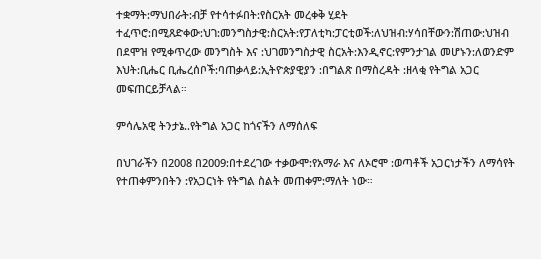ተቋማት:ማህበራት:ብቻ የተሳተፉበት:የስርአት መረቀቅ ሂደት ተፈጥሮ:በሚጸድቀው:ህገ:መንግስታዊ:ስርአት:የፓለቲካ:ፓርቲወች:ለህዝብ:ሃሳበቸውን:ሽጠው:ህዝብ በደሞዝ የሚቀጥረው መንግስት እና :ህገመንግስታዊ ስርአት:እንዲኖር:የምንታገል መሆኑን:ለወንድም እህት:ቢሔር ቢሔረሰቦች:ባጠቃላይ:ኢትዮጵያዊያን :በግልጽ በማስረዳት :ዘላቂ የትግል አጋር መፍጠርይቻላል።

ምሳሌአዊ ትንታኔ..የትግል አጋር ከጎናችን ለማሰለፍ

በህገራችን በ2008 በ2009:በተደረገው ተቃውሞ:የአማራ እና ለኦሮሞ :ወጣቶች አጋርነታችን ለማሳየት የተጠቀምንበትን :የአጋርነት የትግል ስልት መጠቀም:ማለት ነው።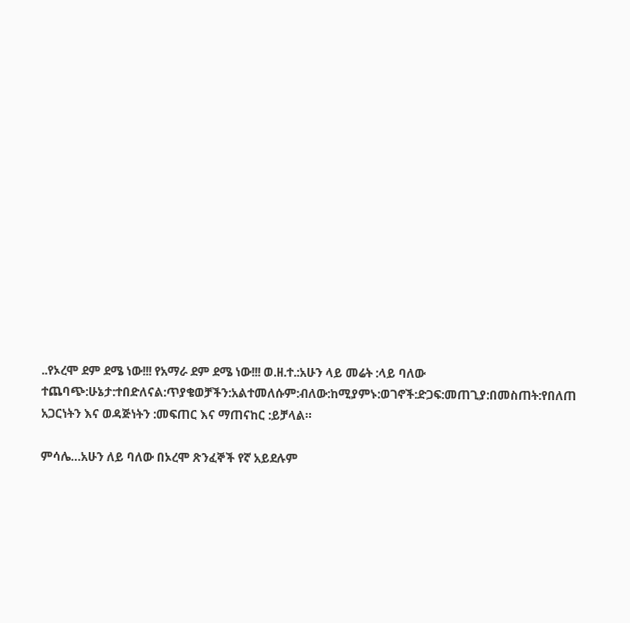..የኦረሞ ደም ደሜ ነው!!! የአማራ ደም ደሜ ነው!!! ወ.ዘ.ተ.:አሁን ላይ መሬት :ላይ ባለው ተጨባጭ:ሁኔታ:ተበድለናል:ጥያቄወቻችን:አልተመለሱም:ብለው:ከሚያምኑ:ወገኖች:ድጋፍ:መጠጊያ:በመስጠት:የበለጠ አጋርነትን እና ወዳጅነትን :መፍጠር እና ማጠናከር :ይቻላል።

ምሳሌ…አሁን ለይ ባለው በኦረሞ ጽንፈኞች የኛ አይደሉም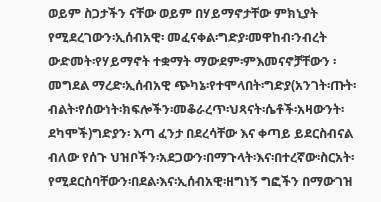ወይም ስጋታችን ናቸው ወይም በሃይማኖታቸው ምክኒያት የሚደረገውን፡ኢሰብአዊ፡ መፈናቀል፡ግድያ፡መዋከብ፡ንብረት ውድመት፡የሃይማኖት ተቋማት ማውደም፡ምእመናኖቻቸውን ፡መግደል ማረድ፡ኢሰብአዊ ጭካኔ፡የተሞላበት፡ግድያ(አንገት፡ጡት፡ብልት፡የሰውነት፡ክፍሎችን፡መቆራረጥ፡ህጻናት፡ሴቶች፡አዛውንት፡ደካሞች)ግድያን፡ እጣ ፈንታ በደረሳቸው እና ቀጣይ ይደርስብናል ብለው የሰጉ ህዝቦችን፡አደጋውን፡በማጉላት፡እና፡በተረኛው፡ስርአት፡የሚደርስባቸውን፡በደል፡እና፡ኢሰብአዊ፡ዘግነኝ ግፎችን በማውገዝ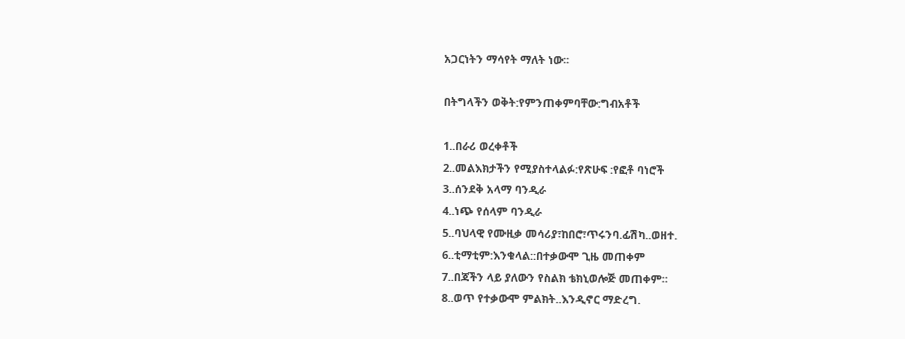አጋርነትን ማሳየት ማለት ነው፡፡

በትግላችን ወቅት:የምንጠቀምባቸው:ግብአቶች

1..በራሪ ወረቀቶች
2..መልእክታችን የሚያስተላልፉ:የጽሁፍ :የፎቶ ባነሮች
3..ሰንደቅ አላማ ባንዲራ
4..ነጭ የሰላም ባንዲራ
5..ባህላዊ የሙዚቃ መሳሪያ፣ከበሮ፣ጥሩንባ.ፊሽካ..ወዘተ.
6..ቲማቲም:እንቁላል::በተቃውሞ ጊዜ መጠቀም
7..በጃችን ላይ ያለውን የስልክ ቴክኒወሎጅ መጠቀም።
8..ወጥ የተቃውሞ ምልክት..እንዲኖር ማድረግ.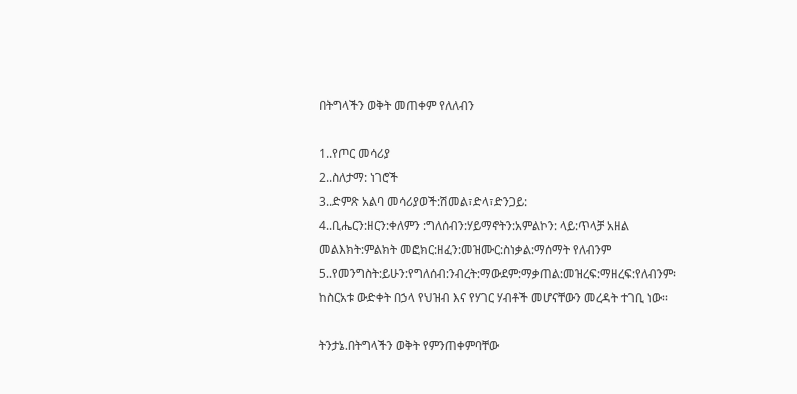በትግላችን ወቅት መጠቀም የለለብን

1..የጦር መሳሪያ
2..ስለታማ: ነገሮች
3..ድምጽ አልባ መሳሪያወች:ሽመል፣ድላ፣ድንጋይ:
4..ቢሔርን:ዘርን:ቀለምን :ግለሰብን:ሃይማኖትን:አምልኮን: ላይ:ጥላቻ አዘል
መልእክት:ምልክት መፎክር:ዘፈን:መዝሙር:ስነቃል:ማሰማት የለብንም
5..የመንግስት:ይሁን:የግለሰብ:ንብረት:ማውደም:ማቃጠል:መዝረፍ:ማዘረፍ:የለብንም፡ ከስርአቱ ውድቀት በኃላ የህዝብ እና የሃገር ሃብቶች መሆናቸውን መረዳት ተገቢ ነው፡፡

ትንታኔ.በትግላችን ወቅት የምንጠቀምባቸው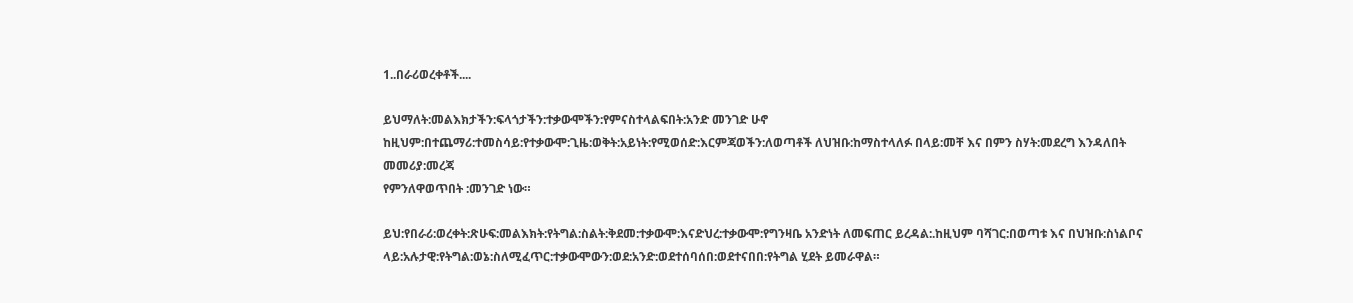1..በራሪወረቀቶች....

ይህማለት:መልእክታችን:ፍላጎታችን:ተቃውሞችን:የምናስተላልፍበት:አንድ መንገድ ሁኖ ከዚህም:በተጨማሪ:ተመስሳይ:የተቃውሞ:ጊዜ:ወቅት:አይነት:የሚወሰድ:እርምጃወችን:ለወጣቶች ለህዝቡ:ከማስተላለፉ በላይ:መቸ እና በምን ስሃት:መደረግ እንዳለበት መመሪያ:መረጃ
የምንለዋወጥበት :መንገድ ነው።

ይህ:የበራሪ:ወረቀት:ጽሁፍ:መልእክት:የትግል:ስልት:ቅደመ:ተቃውሞ:እናድህረ:ተቃውሞ:የግንዛቤ አንድነት ለመፍጠር ይረዳል:.ከዚህም ባሻገር:በወጣቱ እና በህዝቡ:ስነልቦና ላይ:አሉታዊ:የትግል:ወኔ:ስለሚፈጥር:ተቃውሞውን:ወደ:አንድ:ወደተሰባሰበ:ወደተናበበ:የትግል ሂደት ይመራዋል።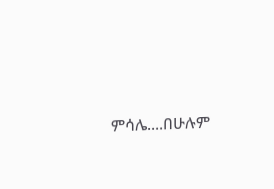ምሳሌ....በሁሉም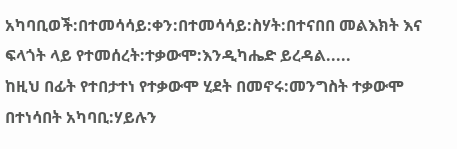አካባቢወች:በተመሳሳይ:ቀን:በተመሳሳይ:ስሃት:በተናበበ መልእክት እና ፍላጎት ላይ የተመሰረት:ተቃውሞ:እንዲካሔድ ይረዳል.....
ከዚህ በፊት የተበታተነ የተቃውሞ ሂደት በመኖሩ:መንግስት ተቃውሞ በተነሳበት አካባቢ:ሃይሉን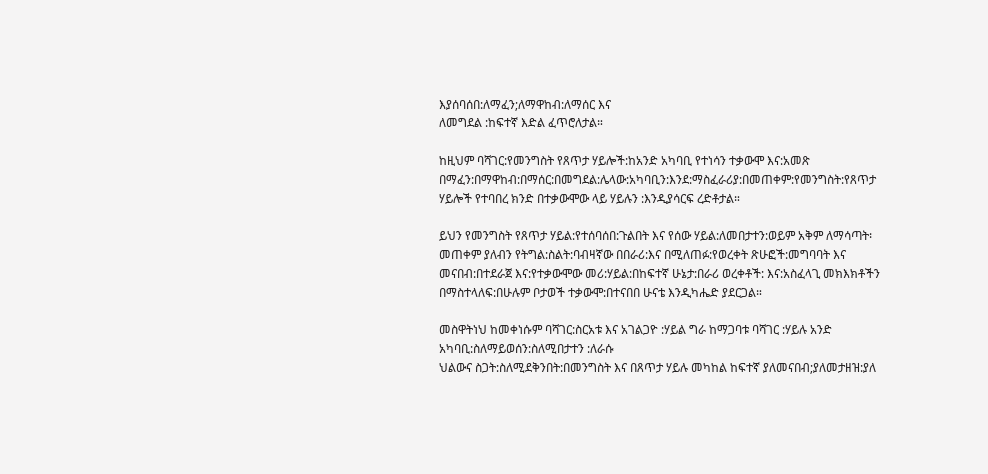እያሰባሰበ:ለማፈን;ለማዋከብ:ለማሰር እና
ለመግደል :ከፍተኛ እድል ፈጥሮለታል።

ከዚህም ባሻገር:የመንግስት የጸጥታ ሃይሎች:ከአንድ አካባቢ የተነሳን ተቃውሞ እና:አመጽ በማፈን:በማዋከብ:በማሰር:በመግደል:ሌላው:አካባቢን:እንደ:ማስፈራሪያ:በመጠቀም:የመንግስት:የጸጥታ ሃይሎች የተባበረ ክንድ በተቃውሞው ላይ ሃይሉን :እንዲያሳርፍ ረድቶታል።

ይህን የመንግስት የጸጥታ ሃይል:የተሰባሰበ:ጉልበት እና የሰው ሃይል:ለመበታተን:ወይም አቅም ለማሳጣት፡
መጠቀም ያለብን የትግል:ስልት:ባብዛኛው በበራሪ:እና በሚለጠፉ:የወረቀት ጽሁፎች:መግባባት እና መናበብ:በተደራጀ እና:የተቃውሞው መሪ:ሃይል:በከፍተኛ ሁኔታ:በራሪ ወረቀቶች: እና:አስፈላጊ መክእክቶችን በማስተላለፍ:በሁሉም ቦታወች ተቃውሞ:በተናበበ ሁናቴ እንዲካሔድ ያደርጋል።

መስዋትነህ ከመቀነሱም ባሻገር:ስርአቱ እና አገልጋዮ :ሃይል ግራ ከማጋባቱ ባሻገር :ሃይሉ አንድ አካባቢ:ስለማይወሰን:ስለሚበታተን :ለራሱ
ህልውና ስጋት:ስለሚደቅንበት:በመንግስት እና በጸጥታ ሃይሉ መካከል ከፍተኛ ያለመናበብ;ያለመታዘዝ:ያለ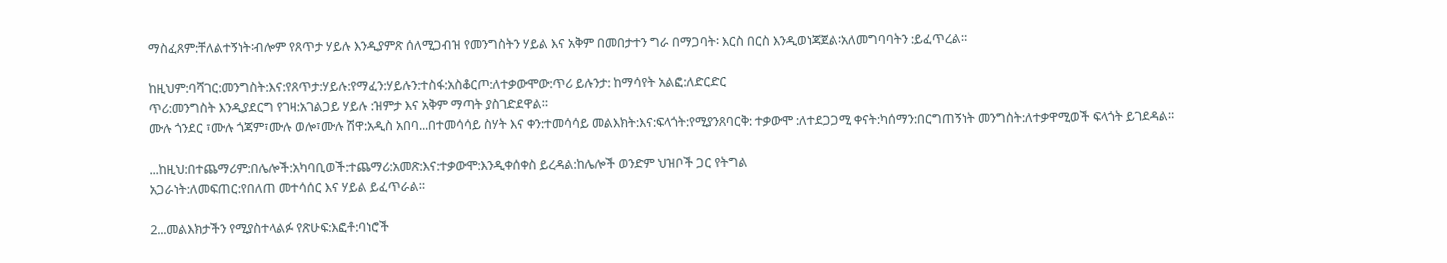ማስፈጸም:ቸለልተኝነት፡ብሎም የጸጥታ ሃይሉ እንዲያምጽ ሰለሚጋብዝ የመንግስትን ሃይል እና አቅም በመበታተን ግራ በማጋባት፡ እርስ በርስ እንዲወነጃጀል፡አለመግባባትን :ይፈጥረል።

ከዚህም:ባሻገር:መንግስት:እና:የጸጥታ:ሃይሉ:የማፈን:ሃይሉን:ተስፋ:አስቆርጦ:ለተቃውሞው:ጥሪ ይሉንታ: ከማሳየት አልፎ:ለድርድር
ጥሪ:መንግስት እንዲያደርግ የገዛ:አገልጋይ ሃይሉ :ዝምታ እና አቅም ማጣት ያስገድደዋል።
ሙሉ ጎንደር ፣ሙሉ ጎጃም፣ሙሉ ወሎ፣ሙሉ ሽዋ:አዲስ አበባ...በተመሳሳይ ስሃት እና ቀን:ተመሳሳይ መልእክት:እና:ፍላጎት:የሚያንጸባርቅ: ተቃውሞ :ለተደጋጋሚ ቀናት:ካሰማን:በርግጠኝነት መንግስት:ለተቃዋሚወች ፍላጎት ይገደዳል።

...ከዚህ:በተጨማሪም:በሌሎች:አካባቢወች:ተጨማሪ:አመጽ:እና:ተቃውሞ:እንዲቀሰቀስ ይረዳል:ከሌሎች ወንድም ህዝቦች ጋር የትግል
አጋራነት:ለመፍጠር:የበለጠ መተሳሰር እና ሃይል ይፈጥራል።

2...መልእክታችን የሚያስተላልፉ የጽሁፍ:እፎቶ:ባነሮች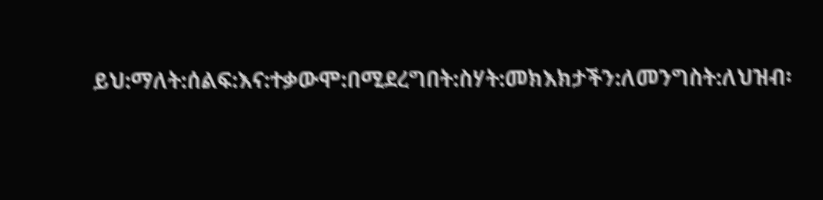ይህ:ማለት:ሰልፍ:እና:ተቃውሞ:በሚደረግበት:ስሃት:መክእክታችን:ለመንግስት:ለህዝብ፡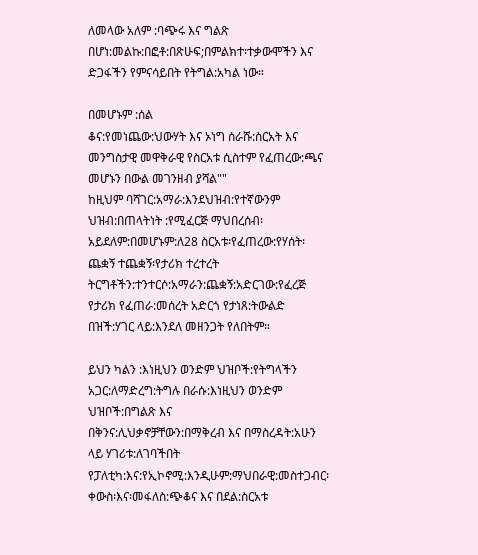ለመላው አለም :ባጭሩ እና ግልጽ በሆነ:መልኩ:በፎቶ:በጽሁፍ;በምልክተ፡ተቃውሞችን እና ድጋፋችን የምናሳይበት የትግል:አካል ነው።

በመሆኑም :ሰል
ቆና:የመነጨው:ህውሃት እና ኦነግ ሰራሹ:ስርአት እና መንግስታዊ መዋቅራዊ የስርአቱ ሲስተም የፈጠረው:ጫና መሆኑን በውል መገንዘብ ያሻል""
ከዚህም ባሻገር:አማራ:እንደህዝብ:የተኛውንም ህዝብ:በጠላትነት :የሚፈርጅ ማህበረሰብ፡ አይደለም:በመሆኑም:ለ28 ስርአቱ፡የፈጠረው:የሃሰት፡ጨቋኝ ተጨቋኝ፡የታሪክ ተረተረት ትርግቶችን:ተንተርሶ:አማራን:ጨቋኝ:አድርገው:የፈረጅ የታሪክ የፈጠራ:መሰረት አድርጎ የታነጸ:ትውልድ በዝች:ሃገር ላይ:እንደለ መዘንጋት የለበትም።

ይህን ካልን :እነዚህን ወንድም ህዝቦች:የትግላችን አጋር:ለማድረግ:ትግሉ በራሱ:እነዚህን ወንድም ህዝቦች:በግልጽ እና
በቅንና:ሊህቃኖቻቸውን:በማቅረብ እና በማስረዳት:አሁን ላይ ሃገሪቱ:ለገባችበት የፓለቲካ:እና:የኢኮኖሚ:እንዲሁም:ማህበራዊ:መስተጋብር፡ቀውስ፡እና፡መፋለስ:ጭቆና እና በደል:ስርአቱ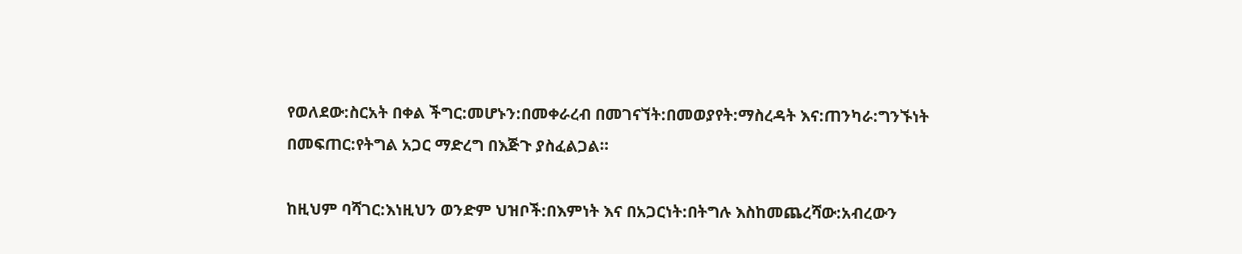የወለደው:ስርአት በቀል ችግር:መሆኑን:በመቀራረብ በመገናኘት:በመወያየት:ማስረዳት እና:ጠንካራ:ግንኙነት በመፍጠር:የትግል አጋር ማድረግ በእጅጉ ያስፈልጋል።

ከዚህም ባሻገር:እነዚህን ወንድም ህዝቦች:በእምነት እና በአጋርነት:በትግሉ እስከመጨረሻው:አብረውን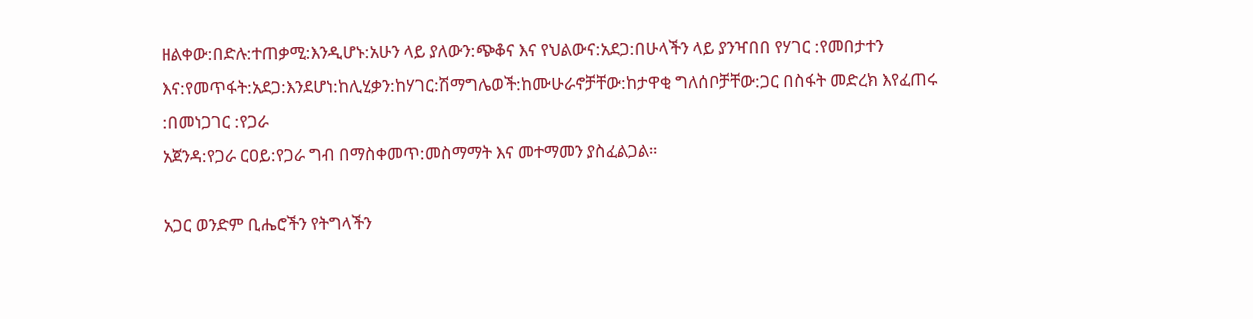ዘልቀው:በድሉ:ተጠቃሚ:እንዲሆኑ:አሁን ላይ ያለውን:ጭቆና እና የህልውና:አደጋ:በሁላችን ላይ ያንዣበበ የሃገር :የመበታተን እና:የመጥፋት:አደጋ:እንደሆነ:ከሊሂቃን:ከሃገር:ሽማግሌወች:ከሙሁራኖቻቸው:ከታዋቂ ግለሰቦቻቸው:ጋር በስፋት መድረክ እየፈጠሩ :በመነጋገር :የጋራ
አጀንዳ:የጋራ ርዐይ:የጋራ ግብ በማስቀመጥ:መስማማት እና መተማመን ያስፈልጋል።

አጋር ወንድም ቢሔሮችን የትግላችን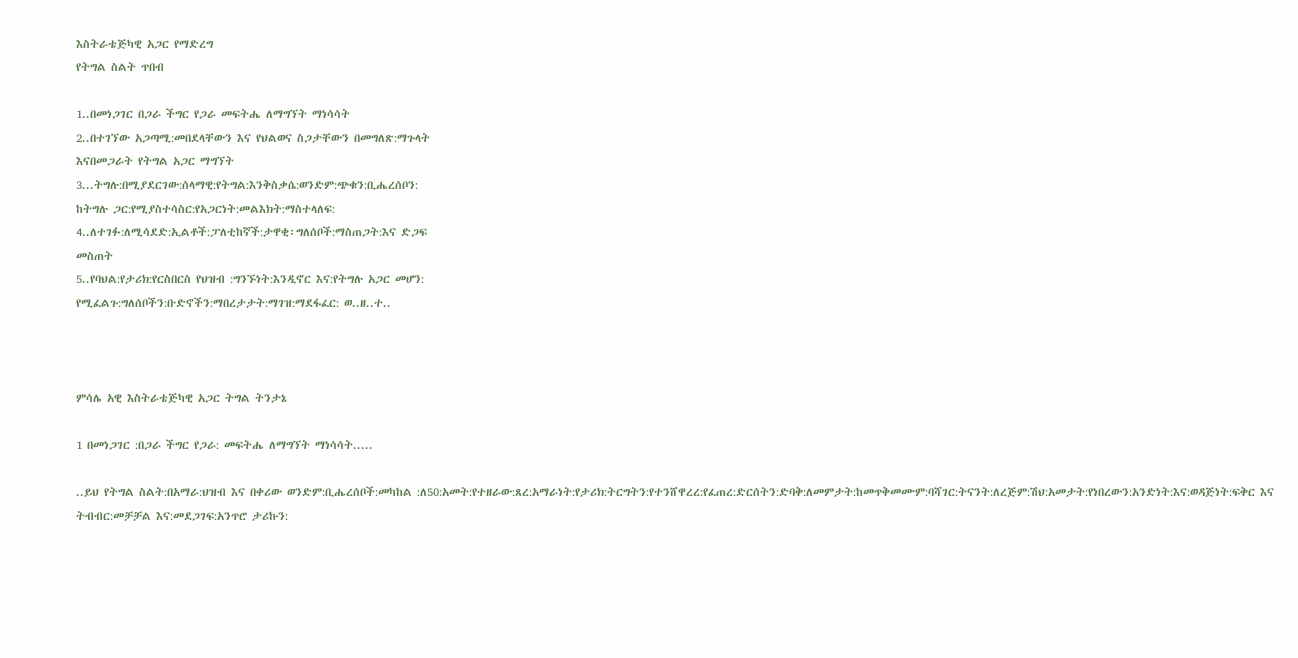እስትራቴጅካዊ አጋር የማድረግ
የትግል ስልት ጥበብ

1..በመነጋገር በጋራ ችግር የጋራ መፍትሔ ለማግኘት ማነሳሳት
2..በተገኘው አጋጣሚ:መበደላቸውን እና የህልወና ስጋታቸውን በመግለጽ:ማጉላት
እናበመጋራት የትግል አጋር ማግኘት
3...ትግሉ:በሚያደርገው:ሰላማዊ:የትግል:እንቅስቃሴ:ወንድም:ጭቁን:ቢሔረሰቦን:
ከትግሉ ጋር:የሚያስተሳስር:የአጋርነት:መልእክት:ማስተላለፍ:
4..ለተገፉ:ለሚሳደድ:ኢልቶች:ፓለቲከኛች:ታዋቂ፡ግለሰቦች:ማስጠጋት:እና ድጋፍ
መስጠት
5..የባህል:የታሪክ:የርስበርስ የህዝብ :ግንኙነት:እንዲኖር እና:የትግሉ አጋር መሆን:
የሚፈልጉ:ግለሰቦችን:ቡድኖችን:ማበረታታት:ማገዝ:ማደፋፈር: ወ..ዘ..ተ..



ምሳሌ አዊ እስትራቴጅካዊ አጋር ትግል ትንታኔ

1 በመነጋገር :በጋራ ችግር የጋራ: መፍትሔ ለማግኘት ማነሳሳት.....

..ይህ የትግል ስልት:በአማራ:ህዝብ እና በቀሪው ወንድም:ቢሔረሰቦች:መካከል :ለ50:አመት:የተዘራው:ጸረ:አማራነት:የታሪክ:ትርግትን:የተንሸዋረረ:የፈጠረ:ድርሰትን:ድባቅ:ለመምታት:ከመጥቅመሙም:ባሻገር:ትናንት:ለረጅም:ሽህ:አመታት:የነበረውን:አንድነት:እና:ወዳጅነት:ፍቅር እና ትብብር:መቻቻል እና:መደጋገፍ:አንጥሮ ታሪኩን: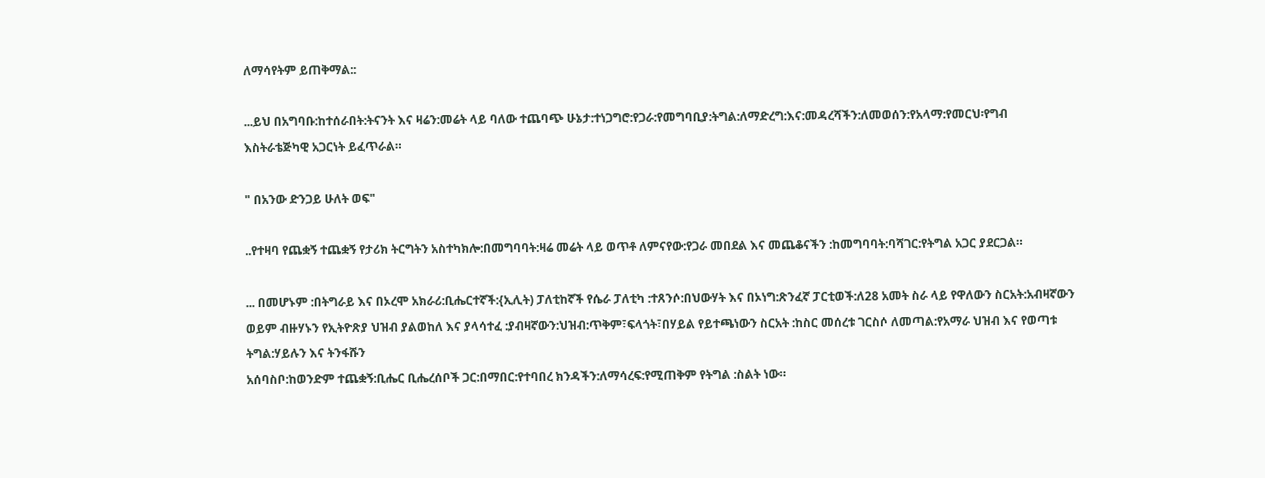ለማሳየትም ይጠቅማል::

...ይህ በአግባቡ:ከተሰራበት:ትናንት እና ዛሬን:መሬት ላይ ባለው ተጨባጭ ሁኔታ:ተነጋግሮ:የጋራ:የመግባቢያ:ትግል:ለማድረግ:እና:መዳረሻችን:ለመወሰን:የአላማ:የመርህ፡የግብ እስትራቴጅካዊ አጋርነት ይፈጥራል።

" በአንው ድንጋይ ሁለት ወፍ"

..የተዛባ የጨቋኝ ተጨቋኝ የታሪክ ትርግትን አስተካክሎ:በመግባባት:ዛሬ መሬት ላይ ወጥቶ ለምናየው:የጋራ መበደል እና መጨቆናችን :ከመግባባት:ባሻገር:የትግል አጋር ያደርጋል።

... በመሆኑም :በትግራይ እና በኦረሞ አክራሪ:ቢሔርተኛች:{ኢሊት) ፓለቲከኛች የሴራ ፓለቲካ :ተጸንሶ:በህውሃት እና በኦነግ:ጽንፈኛ ፓርቲወች:ለ28 አመት ስራ ላይ የዋለውን ስርአት:አብዛኛውን ወይም ብዙሃኑን የኢትዮጽያ ህዝብ ያልወከለ እና ያላሳተፈ :ያብዛኛውን:ህዝብ:ጥቅም፣ፍላጎት፣በሃይል የይተጫነውን ስርአት :ከስር መሰረቱ ገርስሶ ለመጣል:የአማራ ህዝብ እና የወጣቱ ትግል:ሃይሉን እና ትንፋሹን
አሰባስቦ:ከወንድም ተጨቋኝ:ቢሔር ቢሔረሰቦች ጋር:በማበር:የተባበረ ክንዳችን:ለማሳረፍ:የሚጠቅም የትግል :ስልት ነው።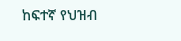ከፍተኛ የህዝብ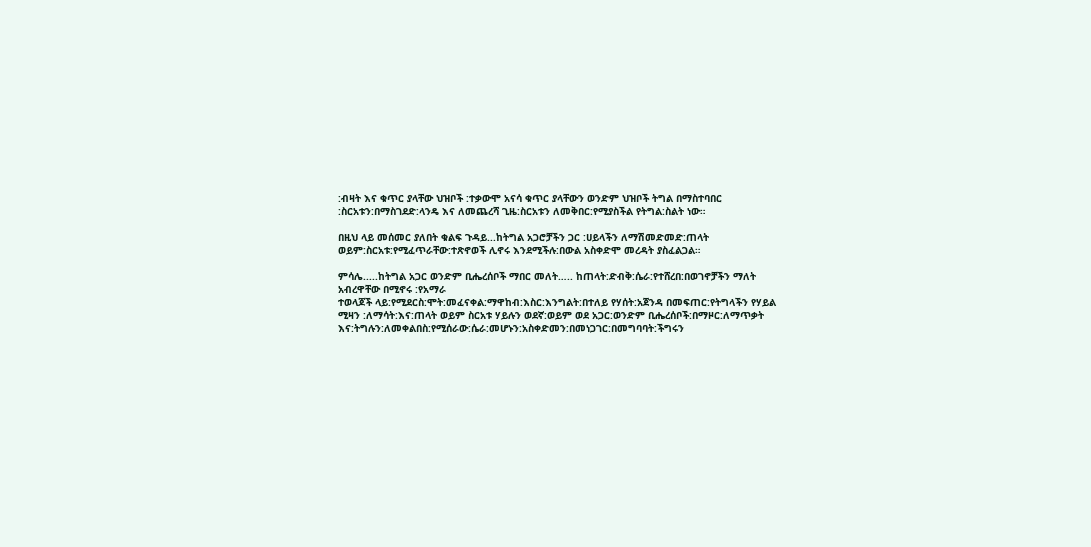:ብዛት እና ቁጥር ያላቸው ህዝቦች :ተቃውሞ አናሳ ቁጥር ያላቸውን ወንድም ህዝቦች ትግል በማስተባበር :ስርአቱን:በማስገደድ:ላንዴ እና ለመጨረሻ ጊዜ:ስርአቱን ለመቅበር:የሚያስችል የትግል:ስልት ነው።

በዚህ ላይ መሰመር ያለበት ቁልፍ ጉዳይ...ከትግል አጋሮቻችን ጋር :ሀይላችን ለማሽመድመድ:ጠላት ወይም:ስርአቱ:የሚፈጥራቸው:ተጽኖወች ሊኖሩ እንደሚችሉ:በውል አስቀድሞ መረዳት ያስፈልጋል።

ምሳሌ.....ከትግል አጋር ወንድም ቢሔረሰቦች ማበር መለት….. ከጠላት:ድብቅ:ሴራ:የተሸረበ:በወገኖቻችን ማለት አብረዋቸው በሚኖሩ :የአማራ
ተወላጆች ላይ:የሚደርስ:ሞት:መፈናቀል:ማዋከብ:እስር:እንግልት:በተለይ የሃሰት:አጀንዳ በመፍጠር:የትግላችን የሃይል ሚዛን :ለማሳት:እና:ጠላት ወይም ስርአቱ ሃይሉን ወደኛ:ወይም ወደ አጋር:ወንድም ቢሔረሰቦች:በማዞር:ለማጥቃት እና:ትግሉን:ለመቀልበስ:የሚሰራው:ሴራ:መሆኑን:አስቀድመን:በመነጋገር:በመግባባት:ችግሩን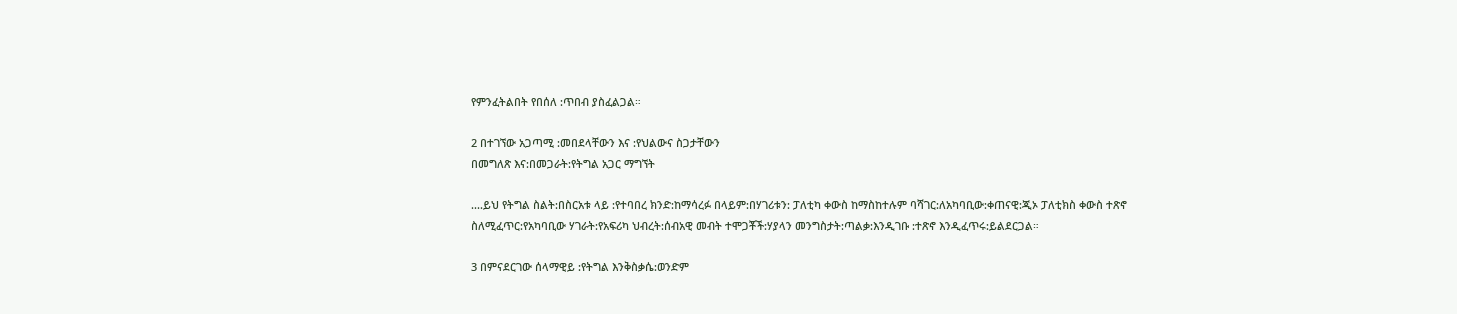የምንፈትልበት የበሰለ :ጥበብ ያስፈልጋል።

2 በተገኘው አጋጣሚ :መበደላቸውን እና :የህልውና ስጋታቸውን
በመግለጽ እና:በመጋራት:የትግል አጋር ማግኘት

....ይህ የትግል ስልት:በስርአቱ ላይ :የተባበረ ክንድ:ከማሳረፉ በላይም:በሃገሪቱን: ፓለቲካ ቀውስ ከማስከተሉም ባሻገር:ለአካባቢው:ቀጠናዊ:ጂኦ ፓለቲክስ ቀውስ ተጽኖ ስለሚፈጥር:የአካባቢው ሃገራት:የአፍሪካ ህብረት:ሰብአዊ መብት ተሞጋቾች:ሃያላን መንግስታት:ጣልቃ:እንዲገቡ :ተጽኖ እንዲፈጥሩ:ይልደርጋል።

3 በምናደርገው ሰላማዊይ :የትግል እንቅስቃሴ:ወንድም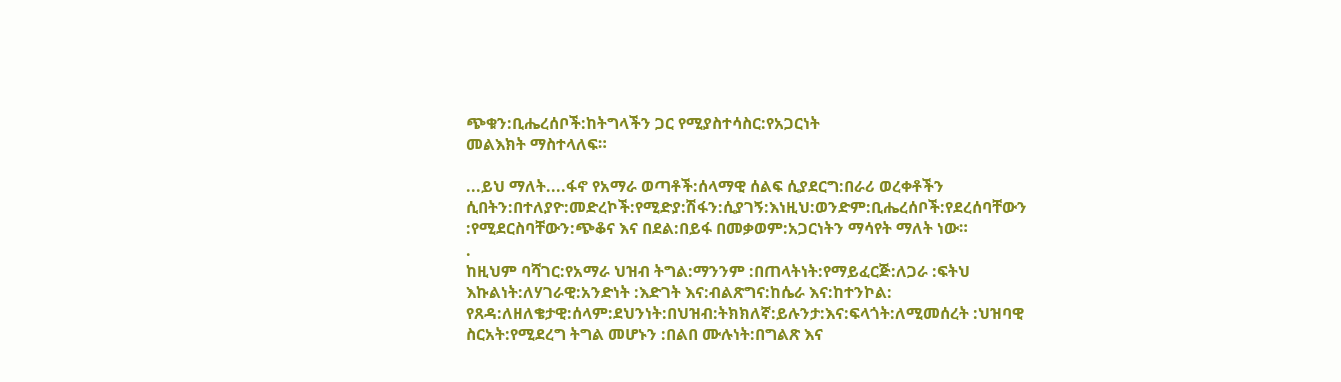ጭቁን:ቢሔረሰቦች:ከትግላችን ጋር የሚያስተሳስር:የአጋርነት
መልእክት ማስተላለፍ።

...ይህ ማለት....ፋኖ የአማራ ወጣቶች:ሰላማዊ ሰልፍ ሲያደርግ:በራሪ ወረቀቶችን ሲበትን:በተለያዮ:መድረኮች:የሚድያ:ሽፋን:ሲያገኝ:እነዚህ:ወንድም:ቢሔረሰቦች:የደረሰባቸውን :የሚደርስባቸውን:ጭቆና እና በደል:በይፋ በመቃወም:አጋርነትን ማሳየት ማለት ነው።
.
ከዚህም ባሻገር:የአማራ ህዝብ ትግል:ማንንም :በጠላትነት:የማይፈርጅ:ለጋራ :ፍትህ እኩልነት:ለሃገራዊ:አንድነት :እድገት እና:ብልጽግና:ከሴራ እና:ከተንኮል: የጸዳ:ለዘለቄታዊ:ሰላም:ደህንነት:በህዝብ:ትክክለኛ:ይሉንታ:እና:ፍላጎት:ለሚመሰረት :ህዝባዊ ስርአት:የሚደረግ ትግል መሆኑን :በልበ ሙሉነት:በግልጽ እና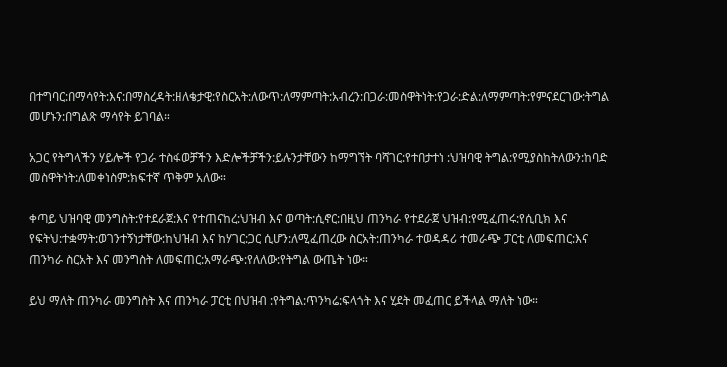በተግባር:በማሳየት:እና:በማስረዳት:ዘለቄታዊ:የስርአት:ለውጥ:ለማምጣት:አብረን:በጋራ:መስዋትነት:የጋራ:ድል:ለማምጣት:የምናደርገው:ትግል መሆኑን:በግልጽ ማሳየት ይገባል።

አጋር የትግላችን ሃይሎች የጋራ ተስፋወቻችን እድሎችቻችን:ይሉንታቸውን ከማግኘት ባሻገር:የተበታተነ :ህዝባዊ ትግል:የሚያስከትለውን:ከባድ
መስዋትነት:ለመቀነስም:ክፍተኛ ጥቅም አለው።

ቀጣይ ህዝባዊ መንግስት:የተደራጀ:እና የተጠናከረ:ህዝብ እና ወጣት:ሲኖር:በዚህ ጠንካራ የተደራጀ ህዝብ:የሚፈጠሩ:የሲቢክ እና የፍትህ:ተቋማት:ወገንተኝነታቸው:ከህዝብ እና ከሃገር:ጋር ሲሆን:ለሚፈጠረው ስርአት:ጠንካራ ተወዳዳሪ ተመራጭ ፓርቲ ለመፍጠር:እና ጠንካራ ስርአት እና መንግስት ለመፍጠር:አማራጭ:የለለው:የትግል ውጤት ነው።

ይህ ማለት ጠንካራ መንግስት እና ጠንካራ ፓርቲ በህዝብ :የትግል:ጥንካሬ:ፍላጎት እና ሂደት መፈጠር ይችላል ማለት ነው።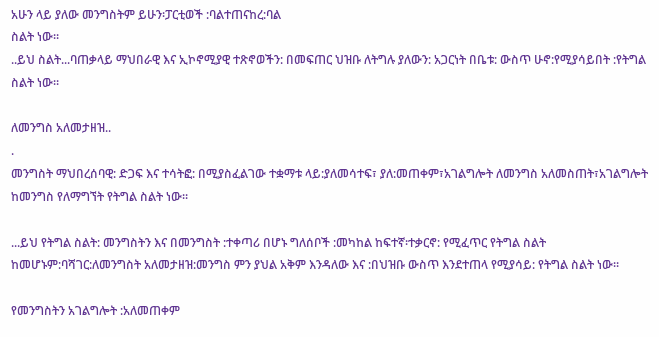አሁን ላይ ያለው መንግስትም ይሁን፡ፓርቲወች :ባልተጠናከረ:ባል
ስልት ነው።
..ይህ ስልት...ባጠቃላይ ማህበራዊ እና ኢኮኖሚያዊ ተጽኖወችን: በመፍጠር ህዝቡ ለትግሉ ያለውን: አጋርነት በቤቱ: ውስጥ ሁኖ:የሚያሳይበት :የትግል ስልት ነው።

ለመንግስ አለመታዘዝ..
.
መንግስት ማህበረሰባዊ: ድጋፍ እና ተሳትፎ: በሚያስፈልገው ተቋማቱ ላይ:ያለመሳተፍ፣ ያለ:መጠቀም፣አገልግሎት ለመንግስ አለመስጠት፣አገልግሎት ከመንግስ የለማግኘት የትግል ስልት ነው።

...ይህ የትግል ስልት: መንግስትን እና በመንግስት :ተቀጣሪ በሆኑ ግለሰቦች :መካከል ከፍተኛ፡ተቃርኖ: የሚፈጥር የትግል ስልት ከመሆኑም:ባሻገር:ለመንግስት አለመታዘዝ:መንግስ ምን ያህል አቅም እንዳለው እና :በህዝቡ ውስጥ እንደተጠላ የሚያሳይ: የትግል ስልት ነው።

የመንግስትን አገልግሎት :አለመጠቀም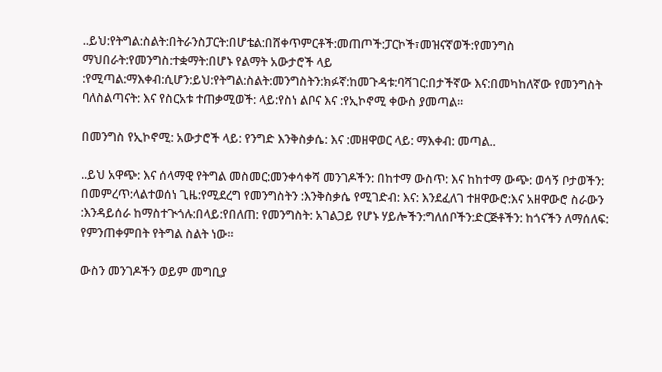..ይህ:የትግል:ስልት:በትራንስፓርት:በሆቴል:በሸቀጥምርቶች:መጠጦች:ፓርኮች፣መዝናኛወች:የመንግስ ማህበራት:የመንግስ:ተቋማት:በሆኑ የልማት አውታሮች ላይ :የሚጣል:ማእቀብ:ሲሆን:ይህ:የትግል:ስልት:መንግስትን:ክፉኛ:ከመጉዳቱ:ባሻገር:በታችኛው እና:በመካከለኛው የመንግስት ባለስልጣናት: እና የስርአቱ ተጠቃሚወች: ላይ:የስነ ልቦና እና :የኢኮኖሚ ቀውስ ያመጣል።

በመንግስ የኢኮኖሚ: አውታሮች ላይ: የንግድ እንቅስቃሴ: እና :መዘዋወር ላይ: ማእቀብ: መጣል..

..ይህ አዋጭ: እና ሰላማዊ የትግል መስመር:መንቀሳቀሻ መንገዶችን: በከተማ ውስጥ: እና ከከተማ ውጭ: ወሳኝ ቦታወችን: በመምረጥ:ላልተወሰነ ጊዜ:የሚደረግ የመንግስትን :እንቅስቃሴ የሚገድብ: እና: እንደፈለገ ተዘዋውሮ:እና አዘዋውሮ ስራውን :እንዳይሰራ ከማስተጒጎሉ:በላይ:የበለጠ: የመንግስት: አገልጋይ የሆኑ ሃይሎችን:ግለሰቦችን:ድርጅቶችን: ከጎናችን ለማሰለፍ: የምንጠቀምበት የትግል ስልት ነው።

ውስን መንገዶችን ወይም መግቢያ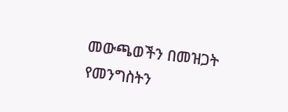መውጫወችን በመዝጋት
የመንግስትን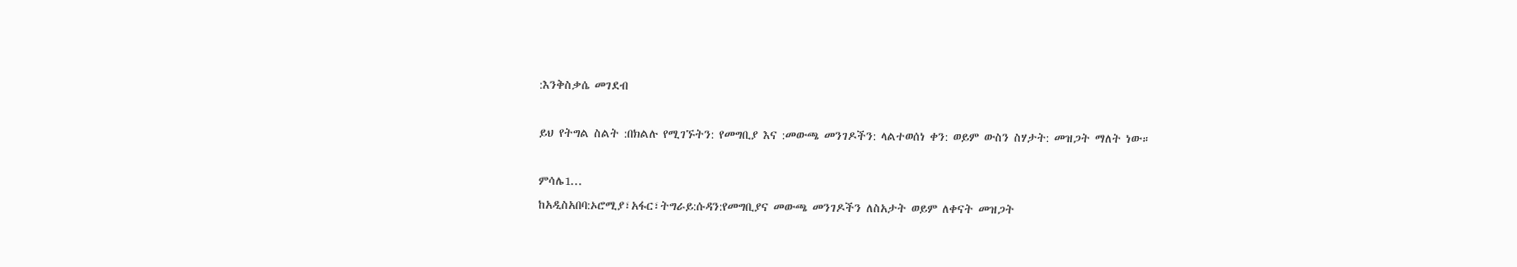:እንቅስቃሴ መገደብ

ይህ የትግል ስልት :በክልሉ የሚገኙትን: የመግቢያ እና :መውጫ መንገዶችን: ላልተወሰነ ቀን: ወይም ውስን ስሃታት: መዝጋት ማለት ነው።

ምሳሌ1...
ከአዲስአበባ:ኦሮሚያ፣አፋር፣ትግራይ:ሱዳን:የመግቢያና መውጫ መንገዶችን ለስአታት ወይም ለቀናት መዝጋት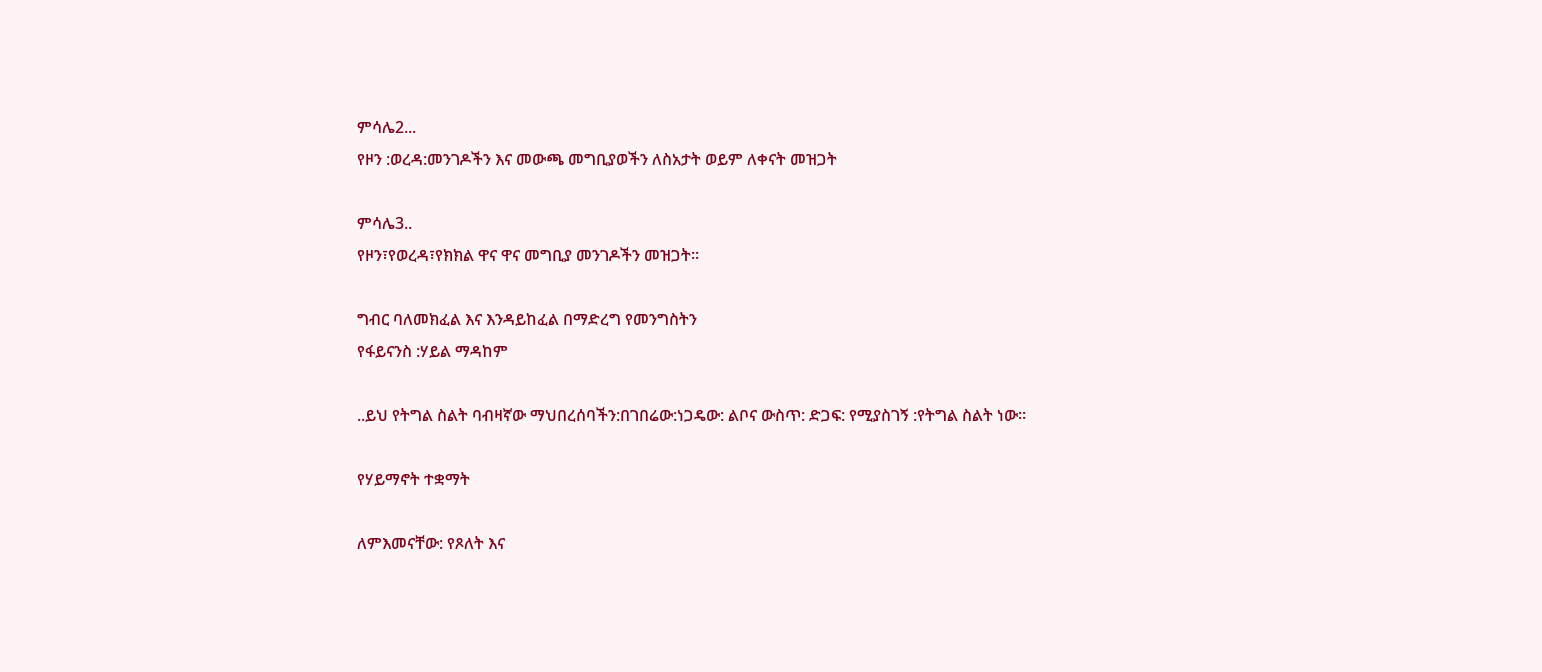ምሳሌ2...
የዞን :ወረዳ:መንገዶችን እና መውጫ መግቢያወችን ለስአታት ወይም ለቀናት መዝጋት

ምሳሌ3..
የዞን፣የወረዳ፣የክክል ዋና ዋና መግቢያ መንገዶችን መዝጋት።

ግብር ባለመክፈል እና እንዳይከፈል በማድረግ የመንግስትን
የፋይናንስ :ሃይል ማዳከም

..ይህ የትግል ስልት ባብዛኛው ማህበረሰባችን:በገበሬው:ነጋዴው: ልቦና ውስጥ: ድጋፍ: የሚያስገኝ :የትግል ስልት ነው።

የሃይማኖት ተቋማት

ለምእመናቸው: የጾለት እና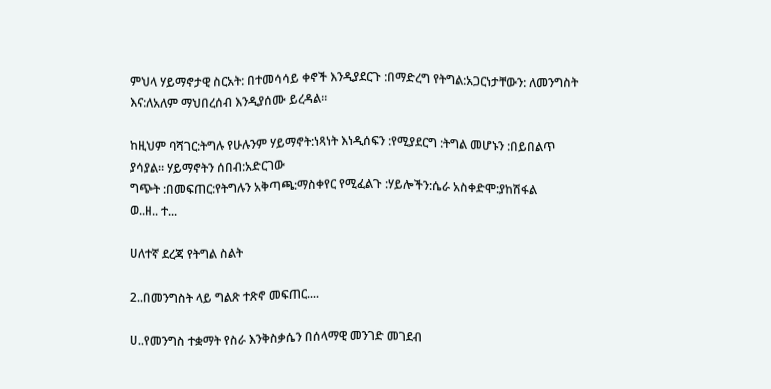ምህላ ሃይማኖታዊ ስርአት: በተመሳሳይ ቀኖች እንዲያደርጉ :በማድረግ የትግል:አጋርነታቸውን: ለመንግስት እና:ለአለም ማህበረሰብ እንዲያሰሙ ይረዳል።

ከዚህም ባሻገር:ትግሉ የሁሉንም ሃይማኖት:ነጻነት እነዲሰፍን :የሚያደርግ :ትግል መሆኑን :በይበልጥ ያሳያል። ሃይማኖትን ሰበብ:አድርገው
ግጭት :በመፍጠር:የትግሉን አቅጣጫ:ማስቀየር የሚፈልጉ :ሃይሎችን:ሴራ አስቀድሞ:ያከሽፋል
ወ..ዘ.. ተ...

ሀለተኛ ደረጃ የትግል ስልት

2..በመንግስት ላይ ግልጽ ተጽኖ መፍጠር....

ሀ..የመንግስ ተቋማት የስራ እንቅስቃሴን በሰላማዊ መንገድ መገደብ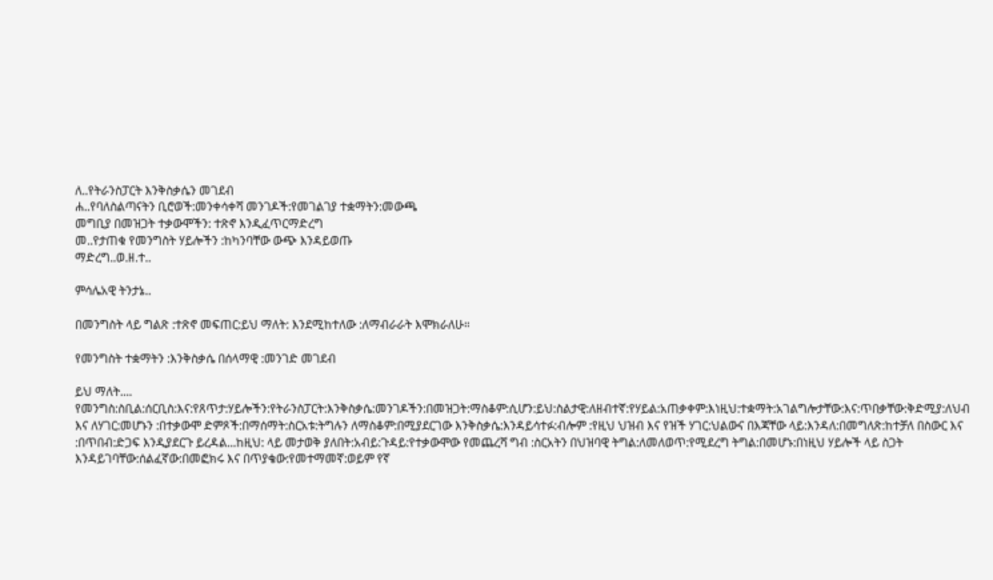ለ..የትራንስፓርት እንቅስቃሴን መገደብ
ሐ..የባለስልጣናትን ቢሮወች:መንቀሳቀሻ መንገዶች:የመገልገያ ተቋማትን:መውጫ
መግቢያ በመዝጋት ተቃውሞችን: ተጽኖ እንዲፈጥርማድረግ
መ..የታጠቁ የመንግስት ሃይሎችን :ከካንባቸው ውጭ እንዳይወጡ
ማድረግ..ወ.ዘ.ተ..

ምሳሌአዊ ትንታኔ..

በመንግስት ላይ ግልጽ :ተጽኖ መፍጠር:ይህ ማለት: እንደሚከተለው :ለማብራራት እሞክራለሁ።

የመንግስት ተቋማትን :እንቅስቃሴ በሰላማዊ :መንገድ መገደብ

ይህ ማለት....
የመንግስ:ስቢል:ሰርቢስ:እና:የጸጥታ:ሃይሎችን:የትራንስፓርት:እንቅስቃሴ:መንገዶችን:በመዝጋት:ማስቆም:ሲሆን:ይህ:ስልታዊ:ለዘብተኛ:የሃይል:አጠቃቀም:እነዚህ:ተቋማት:አገልግሎታቸው:እና:ጥበቃቸው:ቅድሚያ:ለህብ እና ለሃገር:መሆኑን :በተቃውሞ ድምጾች:በማሰማት:ስርአቱ:ትግሉን ለማስቆም:በሚያደርገው እንቅስቃሴ:እንዳይሳተፉ:ብሎም :የዚህ ህዝብ እና የዝች ሃገር:ህልውና በእጃቸው ላይ:እንዳለ:በመግለጽ:ከተቻለ በስውር እና :በጥበብ:ድጋፍ እንዲያደርጉ ይረዳል...ከዚህ: ላይ መታወቅ ያለበት:አብይ:ጉዳይ:የተቃውሞው የመጨረሻ ግብ :ስርአትን በህዝባዊ ትግል:ለመለወጥ:የሚደረግ ትግል:በመሆኑ:በነዚህ ሃይሎች ላይ ስጋት እንዳይገባቸው:ሰልፈኛው:በመፎክሩ እና በጥያቄው:የመተማመኛ:ወይም የኛ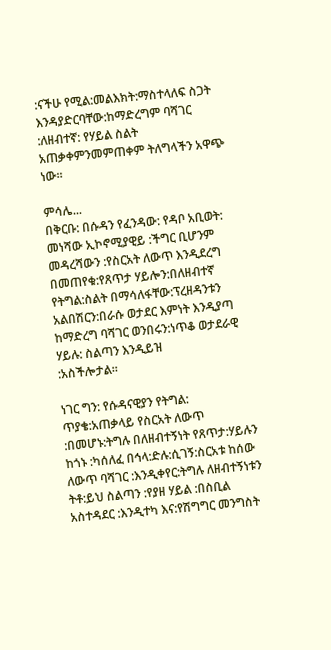:ናችሁ የሚል:መልእክት:ማስተላለፍ ስጋት እንዳያድርባቸው:ከማድረግም ባሻገር :ለዘብተኛ: የሃይል ስልት አጠቃቀምንመምጠቀም ትለግላችን አዋጭ
ነው።

ምሳሌ...
በቅርቡ: በሱዳን የፈንዳው: የዳቦ አቢወት: መነሻው ኢኮኖሚያዊይ :ችግር ቢሆንም መዳረሻውን :የስርአት ለውጥ እንዲደረግ በመጠየቁ:የጸጥታ ሃይሎን:በለዘብተኛ የትግል:ስልት በማሳለፋቸው:ፕረዘዳንቱን አልበሽርን:በራሱ ወታደር እምነት እንዲያጣ ከማድረግ ባሻገር ወንበሩን:ነጥቆ ወታደራዊ ሃይሉ: ስልጣን እንዲይዝ
:አስችሎታል።

ነገር ግን: የሱዳናዊያን የትግል: ጥያቄ:አጠቃላይ የስርአት ለውጥ :በመሆኑ:ትግሉ በለዘብተኝነት የጸጥታ:ሃይሉን ከጎኑ :ካሰለፈ በኅላ:ድሉ:ሲገኝ:ስርአቱ ከሰው ለውጥ ባሻገር :እንዲቀየር:ትግሉ ለዘብተኝነቱን ትቶ:ይህ ስልጣን :የያዘ ሃይል :በስቢል አስተዳደር :እንዲተካ እና:የሽግግር መንግስት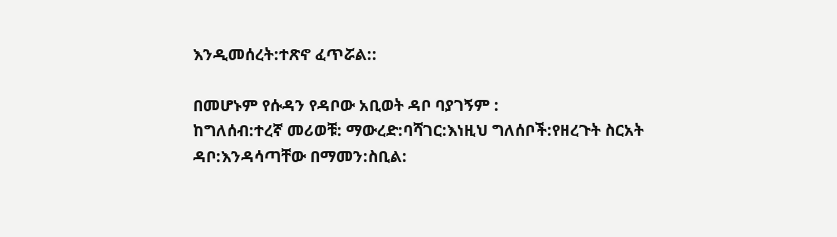እንዲመሰረት:ተጽኖ ፈጥሯል::

በመሆኑም የሱዳን የዳቦው አቢወት ዳቦ ባያገኝም :
ከግለሰብ:ተረኛ መሪወቹ: ማውረድ:ባሻገር:እነዚህ ግለሰቦች:የዘረጉት ስርአት ዳቦ:እንዳሳጣቸው በማመን:ስቢል: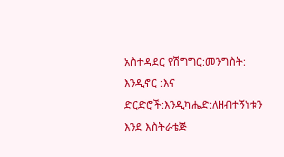አስተዳደር የሽግግር:መንግስት: እንዲኖር :እና ድርድሮች:እንዲካሔድ:ለዘብተኝነቱን እንደ እስትራቴጅ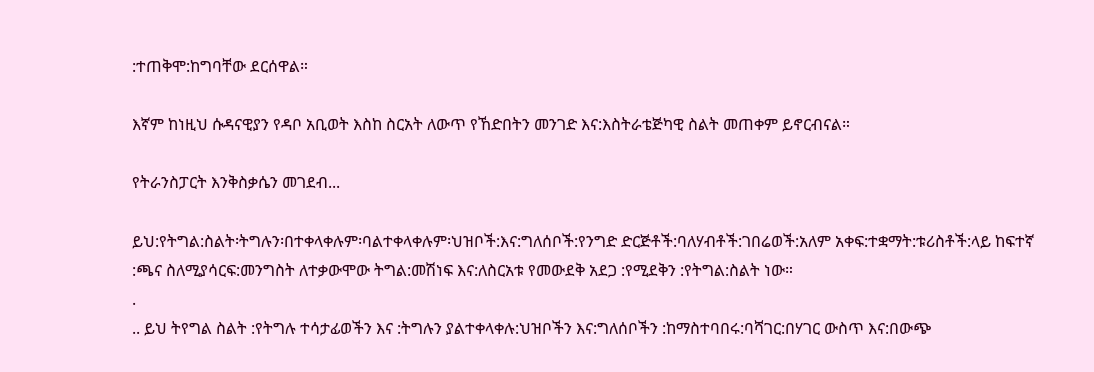:ተጠቅሞ:ከግባቸው ደርሰዋል።

እኛም ከነዚህ ሱዳናዊያን የዳቦ አቢወት እስከ ስርአት ለውጥ የኸድበትን መንገድ እና:እስትራቴጅካዊ ስልት መጠቀም ይኖርብናል።

የትራንስፓርት እንቅስቃሴን መገደብ...

ይህ:የትግል:ስልት፡ትግሉን፡በተቀላቀሉም፡ባልተቀላቀሉም፡ህዝቦች:እና:ግለሰቦች:የንግድ ድርጅቶች:ባለሃብቶች:ገበሬወች:አለም አቀፍ:ተቋማት:ቱሪስቶች:ላይ ከፍተኛ :ጫና ስለሚያሳርፍ:መንግስት ለተቃውሞው ትግል:መሽነፍ እና:ለስርአቱ የመውደቅ አደጋ :የሚደቅን :የትግል:ስልት ነው።
.
.. ይህ ትየግል ስልት :የትግሉ ተሳታፊወችን እና :ትግሉን ያልተቀላቀሉ:ህዝቦችን እና:ግለሰቦችን :ከማስተባበሩ:ባሻገር:በሃገር ውስጥ እና:በውጭ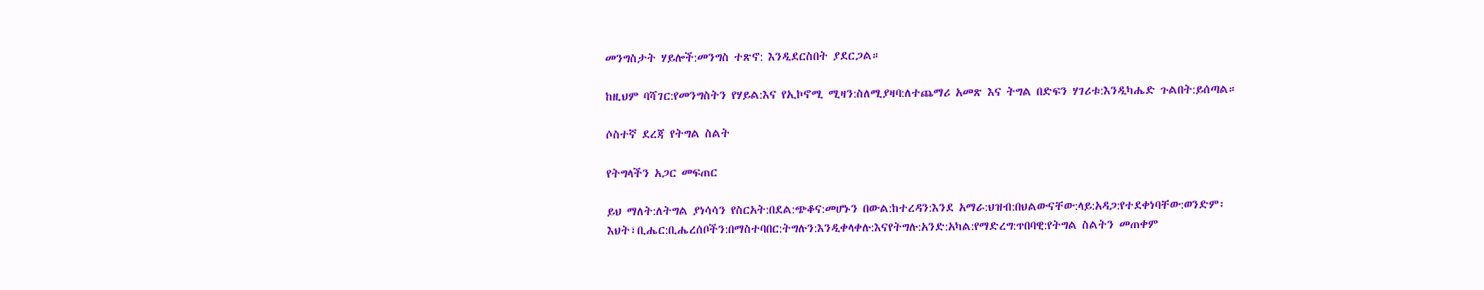መንግስታት ሃይሎች:መንግስ ተጽኖ: እንዲደርስበት ያደርጋል።

ከዚህም ባሻገር:የመንግስትን የሃይል:እና የኢኮኖሚ ሚዛን:ስለሚያዛባ:ለተጨማሪ አመጽ እና ትግል በድፍን ሃገሪቱ:እንዲካሔድ ጉልበት:ይሰጣል።

ሶስተኛ ደረጃ የትግል ስልት

የትግላችን አጋር መፍጠር

ይህ ማለት:ለትግል ያነሳሳን የስርአት:በደል:ጭቆና:መሆኑን በውል:ከተረዳን:እንደ አማራ:ህዝብ:በህልውናቸው:ላይ:አዳጋ:የተደቀነባቸው:ወንድም፡እህት፣ቢሔር:ቢሔረሰቦችን:በማስተባበር:ትግሉን:እንዲቀላቀሉ:እናየትግሉ:አንድ:አካል:የማድረግ:ጥበባዊ:የትግል ስልትን መጠቀም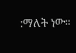:ማለት ነው።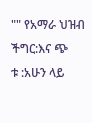"" የአማራ ህዝብ ችግር:እና ጭ
ቱ :አሁን ላይ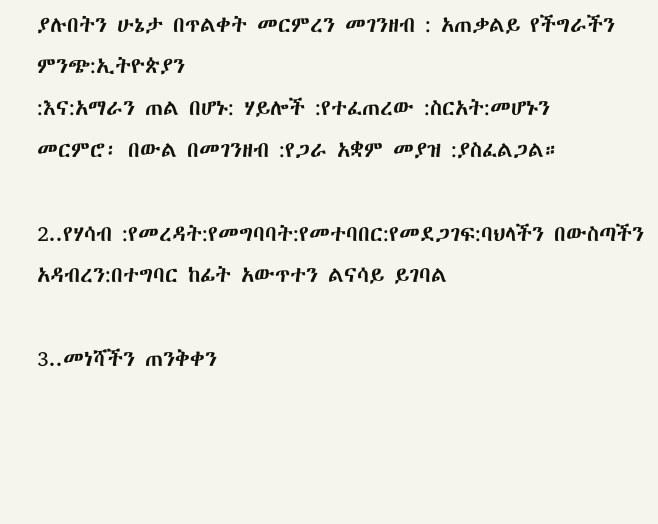ያሉበትን ሁኔታ በጥልቀት መርምረን መገንዘብ : አጠቃልይ የችግራችን ምንጭ:ኢትዮጵያን
:እና:አማራን ጠል በሆኑ: ሃይሎች :የተፈጠረው :ስርአት:መሆኑን
መርምሮ፡ በውል በመገንዘብ :የጋራ አቋም መያዝ :ያስፈልጋል።

2..የሃሳብ :የመረዳት:የመግባባት:የመተባበር:የመደጋገፍ:ባህላችን በውስጣችን አዳብረን:በተግባር ከፊት አውጥተን ልናሳይ ይገባል

3..መነሻችን ጠንቅቀን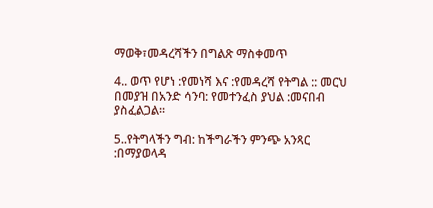ማወቅ፣መዳረሻችን በግልጽ ማስቀመጥ

4.. ወጥ የሆነ :የመነሻ እና :የመዳረሻ የትግል :: መርህ በመያዝ በአንድ ሳንባ: የመተንፈስ ያህል :መናበብ ያስፈልጋል።

5..የትግላችን ግብ: ከችግራችን ምንጭ አንጻር :በማያወላዳ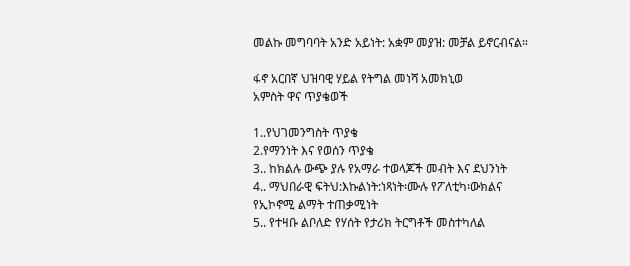መልኩ መግባባት አንድ አይነት: አቋም መያዝ: መቻል ይኖርብናል።

ፋኖ አርበኛ ህዝባዊ ሃይል የትግል መነሻ አመክኒወ
አምስት ዋና ጥያቄወች

1..የህገመንግስት ጥያቄ
2.የማንነት እና የወሰን ጥያቄ
3.. ከክልሉ ውጭ ያሉ የአማራ ተወላጆች መብት እና ደህንነት
4.. ማህበራዊ ፍትህ:እኩልነት:ነጻነት፡ሙሉ የፖለቲካ፡ውክልና
የኢኮኖሚ ልማት ተጠቃሚነት
5.. የተዛቡ ልቦለድ የሃሰት የታሪክ ትርግቶች መስተካለል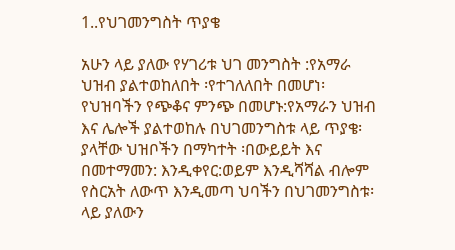1..የህገመንግስት ጥያቄ

አሁን ላይ ያለው የሃገሪቱ ህገ መንግስት :የአማራ ህዝብ ያልተወከለበት ፡የተገለለበት በመሆነ፡የህዝባችን የጭቆና ምንጭ በመሆኑ:የአማራን ህዝብ እና ሌሎች ያልተወከሉ በህገመንግስቱ ላይ ጥያቄ፡ያላቸው ህዝቦችን በማካተት ፡በውይይት እና በመተማመን: እንዲቀየር:ወይም እንዲሻሻል ብሎም የስርአት ለውጥ እንዲመጣ ህባችን በህገመንግስቱ፡ላይ ያለውን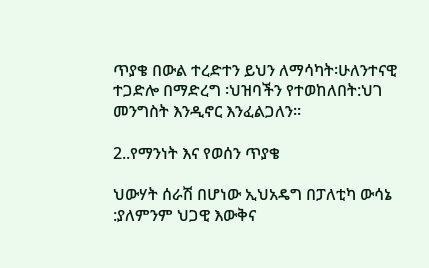ጥያቄ በውል ተረድተን ይህን ለማሳካት፡ሁለንተናዊ ተጋድሎ በማድረግ ፡ህዝባችን የተወከለበት:ህገ መንግስት እንዲኖር እንፈልጋለን።

2..የማንነት እና የወሰን ጥያቄ

ህውሃት ሰራሽ በሆነው ኢህአዴግ በፓለቲካ ውሳኔ :ያለምንም ህጋዊ እውቅና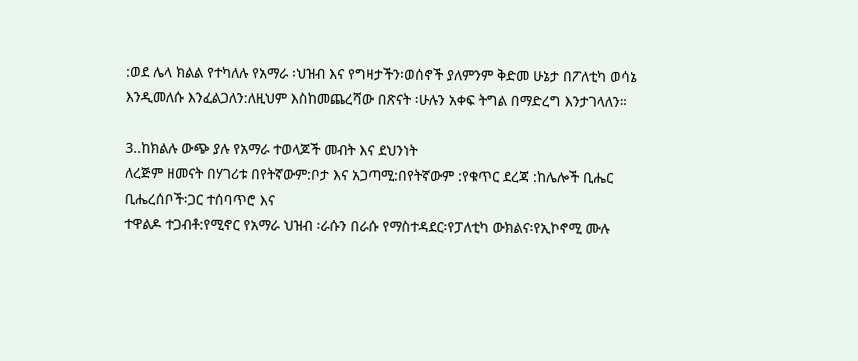:ወደ ሌላ ክልል የተካለሉ የአማራ ፡ህዝብ እና የግዛታችን፡ወሰኖች ያለምንም ቅድመ ሁኔታ በፖለቲካ ወሳኔ እንዲመለሱ እንፈልጋለን:ለዚህም እስከመጨረሻው በጽናት ፡ሁሉን አቀፍ ትግል በማድረግ እንታገላለን።

3..ከክልሉ ውጭ ያሉ የአማራ ተወላጆች መብት እና ደህንነት
ለረጅም ዘመናት በሃገሪቱ በየትኛውም:ቦታ እና አጋጣሚ:በየትኛውም :የቁጥር ደረጃ :ከሌሎች ቢሔር ቢሔረሰቦች፡ጋር ተሰባጥሮ እና
ተዋልዶ ተጋብቶ:የሚኖር የአማራ ህዝብ ፡ራሱን በራሱ የማስተዳደር፡የፓለቲካ ውክልና፡የኢኮኖሚ ሙሉ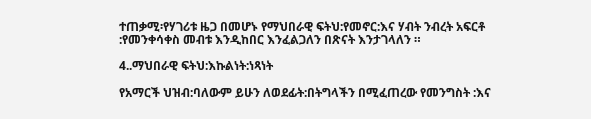ተጠቃሚ፡የሃገሪቱ ዜጋ በመሆኑ የማህበራዊ ፍትህ:የመኖር:እና ሃብት ንብረት አፍርቶ :የመንቀሳቀስ መብቱ እንዲከበር እንፈልጋለን በጽናት እንታገላለን ።

4..ማህበራዊ ፍትህ:እኩልነት:ነጻነት

የአማርች ህዝብ:ባለውም ይሁን ለወደፊት:በትግላችን በሚፈጠረው የመንግስት :እና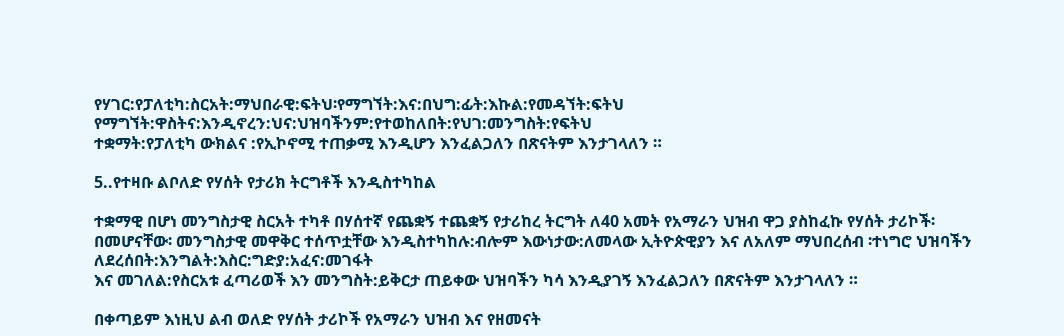የሃገር:የፓለቲካ:ስርአት:ማህበራዊ:ፍትህ፡የማግኘት:እና:በህግ:ፊት:እኩል:የመዳኘት:ፍትህ የማግኘት:ዋስትና:እንዲኖረን:ህና:ህዝባችንም:የተወከለበት:የህገ:መንግስት:የፍትህ
ተቋማት:የፓለቲካ ውክልና :የኢኮኖሚ ተጠቃሚ እንዲሆን እንፈልጋለን በጽናትም እንታገላለን ።

5..የተዛቡ ልቦለድ የሃሰት የታሪክ ትርግቶች እንዲስተካከል

ተቋማዊ በሆነ መንግስታዊ ስርአት ተካቶ በሃሰተኛ የጨቋኝ ተጨቋኝ የታሪከረ ትርግት ለ40 አመት የአማራን ህዝብ ዋጋ ያስከፈኩ የሃሰት ታሪኮች፡በመሆናቸው፡ መንግስታዊ መዋቅር ተሰጥቷቸው እንዲስተካከሉ:ብሎም እውነታው:ለመላው ኢትዮጵዊያን እና ለአለም ማህበረሰብ ፡ተነግሮ ህዝባችን ለደረሰበት:እንግልት:እስር:ግድያ:አፈና:መገፋት
እና መገለል:የስርአቱ ፈጣሪወች እን መንግስት:ይቅርታ ጠይቀው ህዝባችን ካሳ እንዲያገኝ እንፈልጋለን በጽናትም እንታገላለን ።

በቀጣይም እነዚህ ልብ ወለድ የሃሰት ታሪኮች የአማራን ህዝብ እና የዘመናት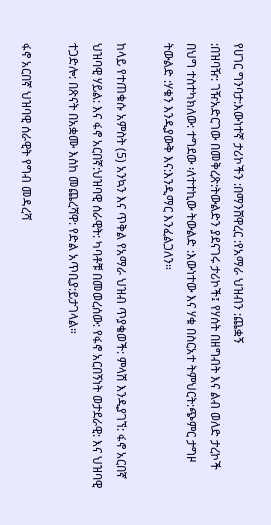የሀገር ግንባታ:እውነተኛ ታሪኮችን :በማንሸዋረር :የአማራ ህዝብን :ጨቋኝ
:በዝባዥ: ገዥአድርገው በመቅረጽ:ትውልድን ያደናገሩ ታሪኮች፤ የሃሰት በዘግብት እና ልብ ወለድ ታረኮች በህግ ተስተካክለው: ተግደው ፡ለተተኪው ትውልድ :እውነተው እና ሃቁ በስርአተ ትምህርት:ጭምር ታግዞ ትውልድ :ሃቁን እንዲያውቅ እና:እንዲማር እንፈልጋለን።

ከላይ የተጠቁሱ አምስት (5) አንኳን እና ጥቅል የአማራ ህዝብ ጥያቄወች: ምላሽ እንዲያገኘ: ፋኖ አርበኛ ህዝባዊ ሃይል: እና ፋኖ አርበኛ:ህዝባዊ ሰራዊት: ካባቶቹ በመወረሰው: የፋኖ አርበኝነት ወታደራዊ: እና ህዝባዊ ተጋድሎ: በጽናት በአቋሙ እስከ መጨረሻዋ: የድል አጥቢያ:ይታገላል።

ፋኖ አርበኛ ህዝባዊ ሰራዊት የግብ መዳረሻ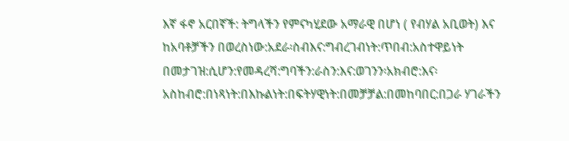እኛ ፋኖ አርበኛች: ትግላችን የምናካሂደው አማራዊ በሆነ ( የብሃል አቢወት) እና ከአባቶቻችን በወረስነው:አደራ፡ስብእና:ግብረገብነት:ጥበብ:አስተዋይነት በመታገዝ:ሲሆን:የመዳረሻ:ግባችን:ራስን:እና:ወገንን፡አክብሮ:እና፡አስከብሮ:በነጻነት:በእኩልነት:በፍትሃዊነት:በመቻቻል:በመከባበር:በጋራ ሃገራችን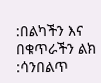:በልካችን እና በቁጥራችን ልክ :ሳንበልጥ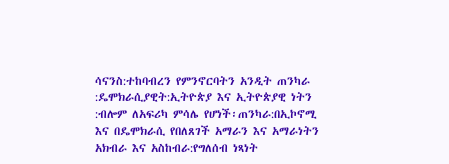ሳናንስ:ተከባብረን የምንኖርባትን አንዲት ጠንካራ :ዴሞክራሲያዊት:ኢትዮጵያ እና ኢትዮጵያዊ ነትን :ብሎም ለአፍሪካ ምሳሌ የሆነች፡ጠንካራ:በኢኮኖሚ እና በዴሞክራሲ የበለጸገች አማራን እና አማራነትን አክብራ እና አስከብራ:የግለሰብ ነጻነት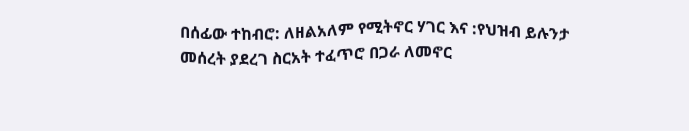በሰፊው ተከብሮ: ለዘልአለም የሚትኖር ሃገር እና :የህዝብ ይሉንታ መሰረት ያደረገ ስርአት ተፈጥሮ በጋራ ለመኖር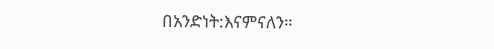በአንድነት:እናምናለን።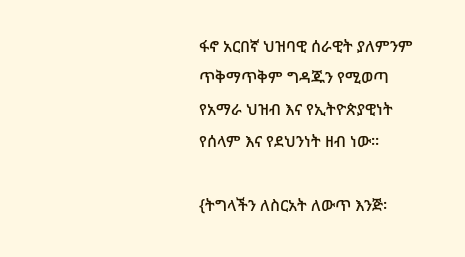ፋኖ አርበኛ ህዝባዊ ሰራዊት ያለምንም ጥቅማጥቅም ግዳጁን የሚወጣ የአማራ ህዝብ እና የኢትዮጵያዊነት የሰላም እና የደህንነት ዘብ ነው፡፡

{ትግላችን ለስርአት ለውጥ እንጅ፡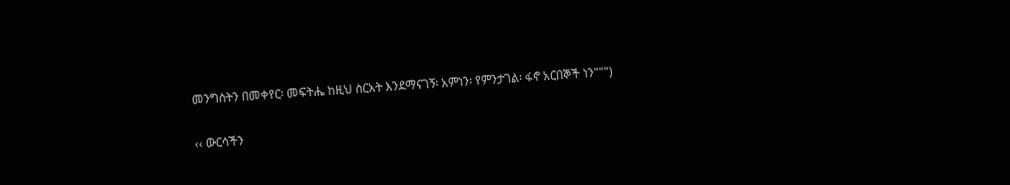መንግስትን በመቀየር፡ መፍትሔ ከዚህ ስርአት እንደማናገኝ፡ አምነን፡ የምንታገል፡ ፋኖ አርበኞች ነን""")

‹‹ ውርሳችን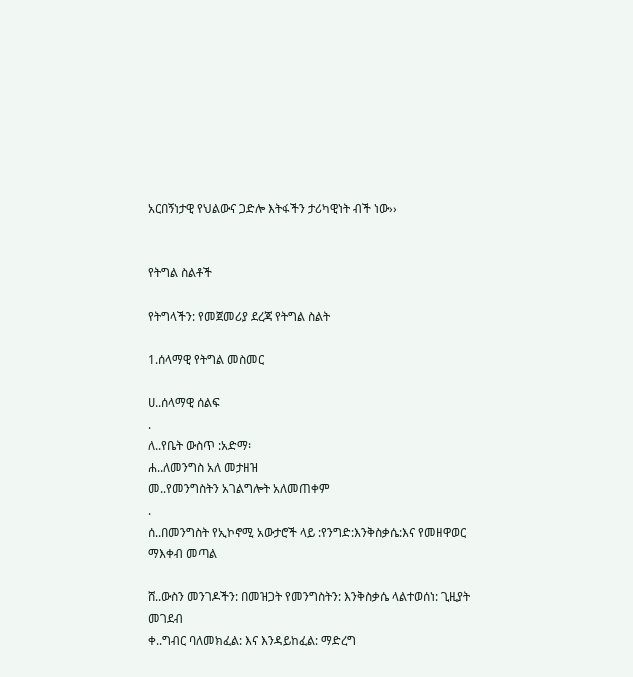አርበኝነታዊ የህልውና ጋድሎ እትፋችን ታሪካዊነት ብች ነው››


የትግል ስልቶች

የትግላችን: የመጀመሪያ ደረጃ የትግል ስልት

1.ሰላማዊ የትግል መስመር

ሀ..ሰላማዊ ሰልፍ
.
ለ..የቤት ውስጥ :አድማ፡
ሐ..ለመንግስ አለ መታዘዝ
መ..የመንግስትን አገልግሎት አለመጠቀም
.
ሰ..በመንግስት የኢኮኖሚ አውታሮች ላይ :የንግድ:እንቅስቃሴ:እና የመዘዋወር
ማእቀብ መጣል

ሸ..ውስን መንገዶችን: በመዝጋት የመንግስትን: እንቅስቃሴ ላልተወሰነ: ጊዚያት
መገደብ
ቀ..ግብር ባለመክፈል: እና እንዳይከፈል: ማድረግ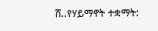ሸ..የሃይማኖት ተቋማት: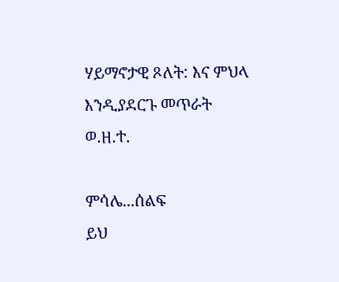ሃይማኖታዊ ጾለት: እና ምህላ እንዲያደርጉ መጥራት
ወ.ዘ.ተ.

ምሳሌ...ሰልፍ
ይህ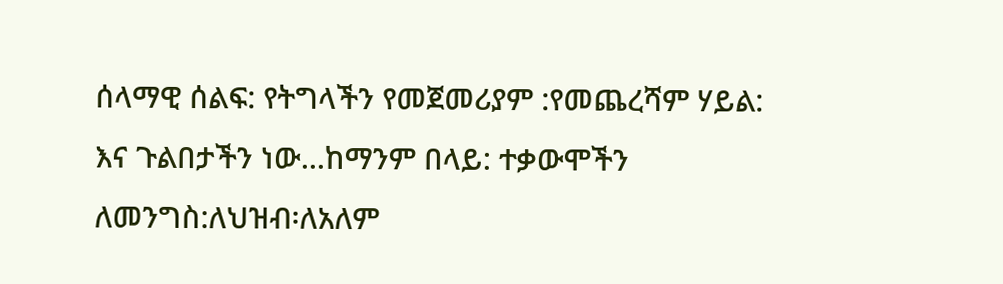ሰላማዊ ሰልፍ: የትግላችን የመጀመሪያም :የመጨረሻም ሃይል: እና ጉልበታችን ነው...ከማንም በላይ: ተቃውሞችን
ለመንግስ:ለህዝብ፡ለአለም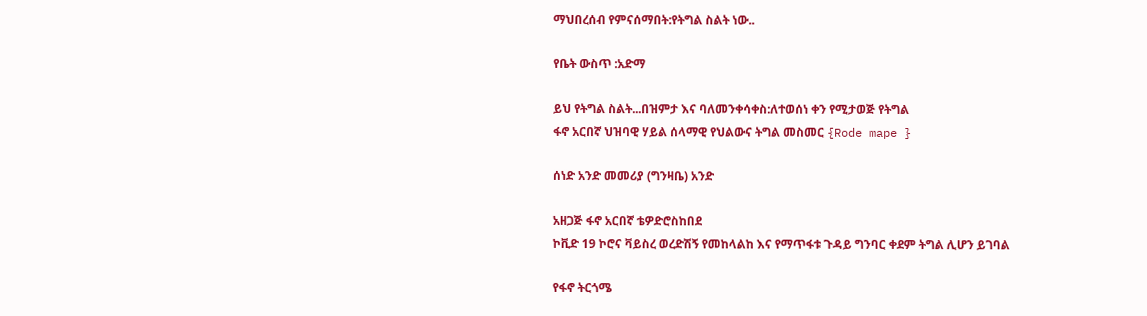ማህበረሰብ የምናሰማበት:የትግል ስልት ነው..

የቤት ውስጥ :አድማ

ይህ የትግል ስልት...በዝምታ እና ባለመንቀሳቀስ:ለተወሰነ ቀን የሚታወጅ የትግል
ፋኖ አርበኛ ህዝባዊ ሃይል ሰላማዊ የህልውና ትግል መስመር {Rode mape }

ሰነድ አንድ መመሪያ (ግንዛቤ) አንድ

አዘጋጅ ፋኖ አርበኛ ቴዎድሮስከበደ
ኮቪድ 19 ኮሮና ቫይስረ ወረድሽኝ የመከላልከ እና የማጥፋቱ ጉዳይ ግንባር ቀደም ትግል ሊሆን ይገባል

የፋኖ ትርጎሜ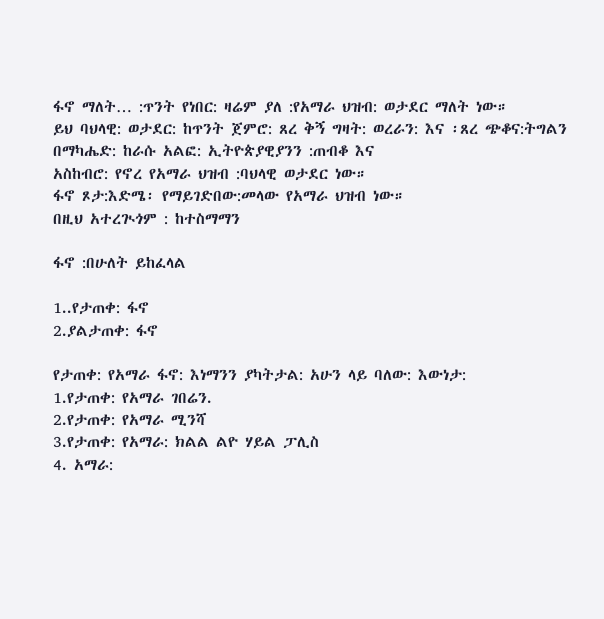ፋኖ ማለት… :ጥንት የነበር: ዛሬም ያለ :የአማራ ህዝብ: ወታደር ማለት ነው።
ይህ ባህላዊ: ወታደር: ከጥንት ጀምሮ: ጸረ ቅኝ ግዛት: ወረራን: እና ፡ጸረ ጭቆና:ትግልን በማካሔድ: ከራሱ አልፎ: ኢትዮጵያዊያንን :ጠብቆ እና
አስከብሮ: የኖረ የአማራ ህዝብ :ባህላዊ ወታደር ነው።
ፋኖ ጾታ:እድሜ፡ የማይገድበው:መላው የአማራ ህዝብ ነው።
በዚህ አተረጒጎም : ከተስማማን

ፋኖ :በሁለት ይከፈላል

1..የታጠቀ: ፋኖ
2.ያልታጠቀ: ፋኖ

የታጠቀ: የአማራ ፋኖ: እነማንን ያካትታል: አሁን ላይ ባለው: እውነታ:
1.የታጠቀ: የአማራ ገበሬን.
2.የታጠቀ: የአማራ ሚንሻ
3.የታጠቀ: የአማራ: ክልል ልዮ ሃይል ፓሊስ
4. አማራ: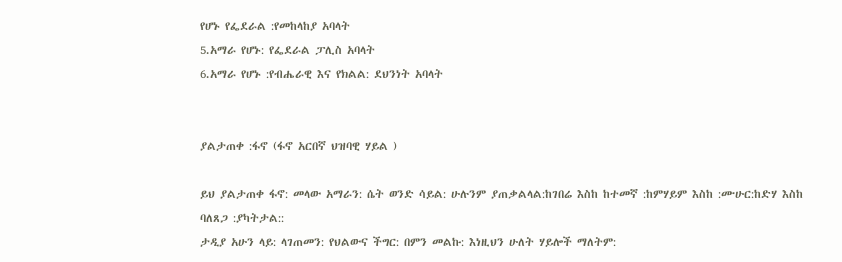የሆኑ የፌደራል :የመከላከያ አባላት
5.አማራ የሆኑ: የፌደራል ፓሊስ አባላት
6.አማራ የሆኑ :የብሔራዊ እና የክልል: ደህንነት አባላት


ያልታጠቀ :ፋኖ (ፋኖ አርበኛ ህዝባዊ ሃይል )

ይህ ያልታጠቀ ፋኖ: መላው አማራን: ሴት ወንድ ሳይል: ሁሉንም ያጠቃልላል:ከገበሬ እስከ ከተመኛ :ከምሃይም እስከ :ሙሁር:ከድሃ እስከ
ባለጸጋ :ያካትታል::
ታዲያ አሁን ላይ: ላገጠመን: የህልውና ችግር: በምን መልኩ: እነዚህን ሁለት ሃይሎች ማለትም: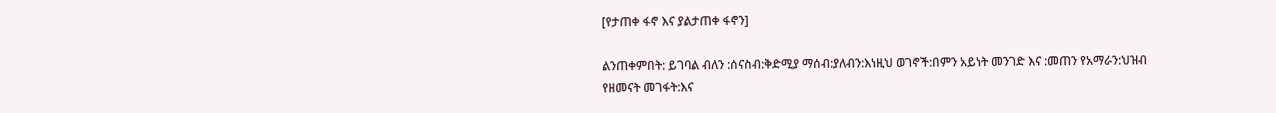[የታጠቀ ፋኖ እና ያልታጠቀ ፋኖን]

ልንጠቀምበት: ይገባል ብለን :ሰናስብ:ቅድሚያ ማሰብ:ያለብን:እነዚህ ወገኖች:በምን አይነት መንገድ እና :መጠን የአማራን:ህዝብ የዘመናት መገፋት:እና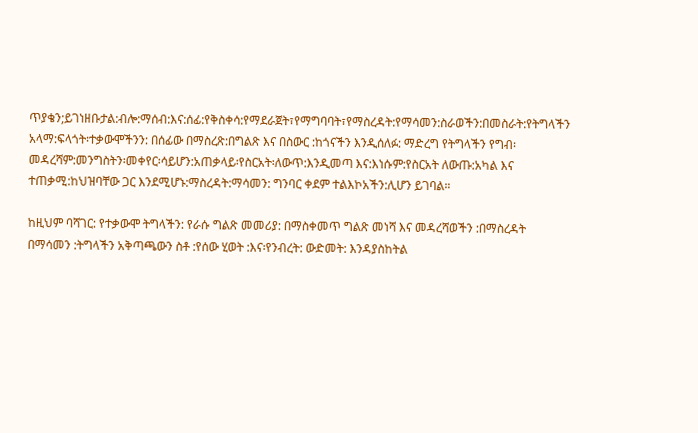ጥያቄን;ይገነዘቡታል:ብሎ:ማሰብ:እና:ሰፊ:የቅስቀሳ:የማደራጀት፣የማግባባት፣የማስረዳት:የማሳመን:ስራወችን:በመስራት:የትግላችን አላማ:ፍላጎት፡ተቃውሞችንን: በሰፊው በማስረጽ:በግልጽ እና በስውር :ከጎናችን እንዲሰለፉ: ማድረግ የትግላችን የግብ፡መዳረሻም:መንግስትን፡መቀየር፡ሳይሆን:አጠቃላይ፡የስርአት፡ለውጥ:እንዲመጣ እና:እነሱም:የስርአት ለውጡ:አካል እና ተጠቃሚ:ከህዝባቸው ጋር እንደሚሆኑ:ማስረዳት:ማሳመን: ግንባር ቀደም ተልእኮአችን:ሊሆን ይገባል።

ከዚህም ባሻገር: የተቃውሞ ትግላችን: የራሱ ግልጽ መመሪያ: በማስቀመጥ ግልጽ መነሻ እና መዳረሻወችን :በማስረዳት በማሳመን :ትግላችን አቅጣጫውን ስቶ :የሰው ሂወት :እና፡የንብረት: ውድመት: እንዳያስከትል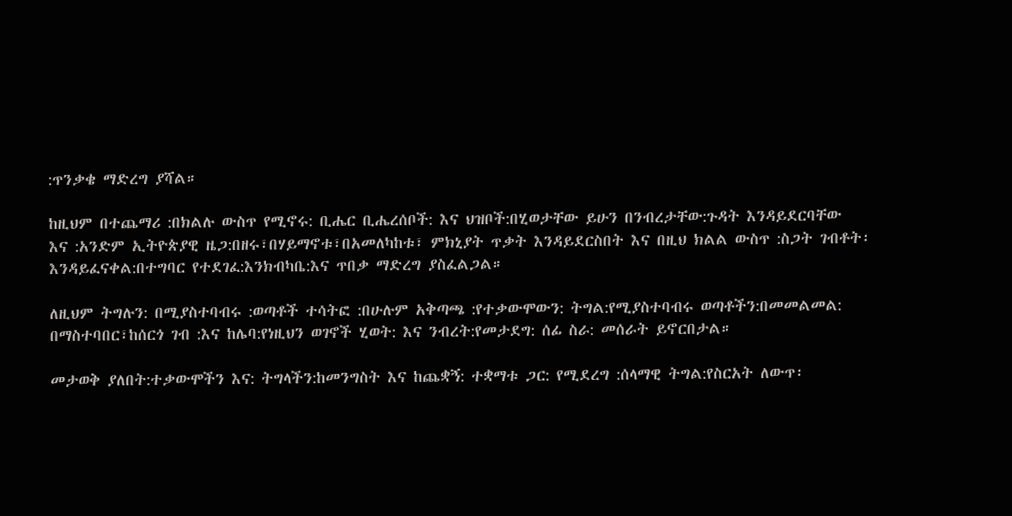:ጥንቃቄ ማድረግ ያሻል።

ከዚህም በተጨማሪ :በክልሉ ውስጥ የሚኖሩ: ቢሔር ቢሔረሰቦች: እና ህዝቦች:በሂወታቸው ይሁን በንብረታቸው:ጉዳት እንዳይደርባቸው
እና :አንድም ኢትዮጵያዊ ዜጋ:በዘሩ፣በሃይማኖቱ፣በአመለካከቱ፣ ምክኒያት ጥቃት እንዳይደርስበት እና በዚህ ክልል ውስጥ :ስጋት ገብቶት፡እንዳይፈናቀል:በተግባር የተደገፈ:እንክብካቤ:እና ጥበቃ ማድረግ ያስፈልጋል።

ለዚህም ትግሉን: በሚያስተባብሩ :ወጣቶች ተሳትፎ :በሁሉም አቅጣጫ :የተቃውሞውን: ትግል:የሚያስተባብሩ ወጣቶችን:በመመልመል:
በማስተባበር፣ከሰርጎ ገብ :እና ከሌባ:የነዚህን ወገኖች ሂወት: እና ንብረት:የመታደግ: ሰፊ ስራ: መሰራት ይኖርበታል።

መታወቅ ያለበት:ተቃውሞችን እና: ትግላችን:ከመንግስት እና ከጨቋኝ: ተቋማቱ ጋር: የሚደረግ :ሰላማዊ ትግል:የስርአት ለውጥ፡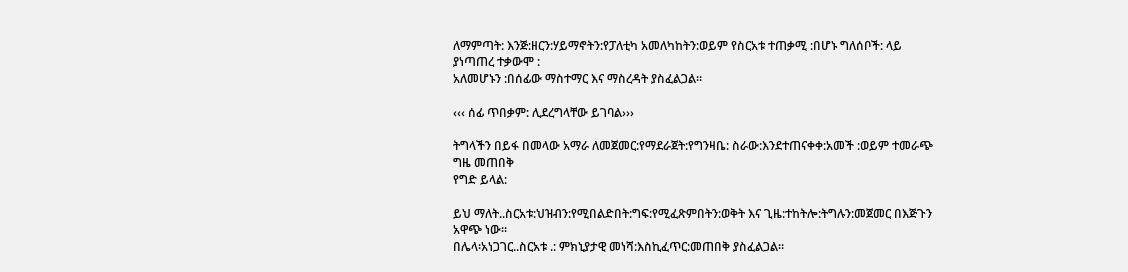ለማምጣት: እንጅ:ዘርን:ሃይማኖትን:የፓለቲካ አመለካከትን:ወይም የስርአቱ ተጠቃሚ :በሆኑ ግለሰቦች: ላይ ያነጣጠረ ተቃውሞ :
አለመሆኑን :በሰፊው ማስተማር እና ማስረዳት ያስፈልጋል።

‹‹‹ ሰፊ ጥበቃም: ሊደረግላቸው ይገባል›››

ትግላችን በይፋ በመላው አማራ ለመጀመር:የማደራጀት:የግንዛቤ: ስራው:እንደተጠናቀቀ:አመች :ወይም ተመራጭ ግዜ መጠበቅ
የግድ ይላል:

ይህ ማለት..ስርአቱ:ህዝብን:የሚበልድበት:ግፍ:የሚፈጽምበትን:ወቅት እና ጊዜ:ተከትሎ:ትግሉን:መጀመር በእጅጉን አዋጭ ነው፡፡
በሌላ፡አነጋገር..ስርአቱ .: ምክኒያታዊ መነሻ:እስኪፈጥር:መጠበቅ ያስፈልጋል።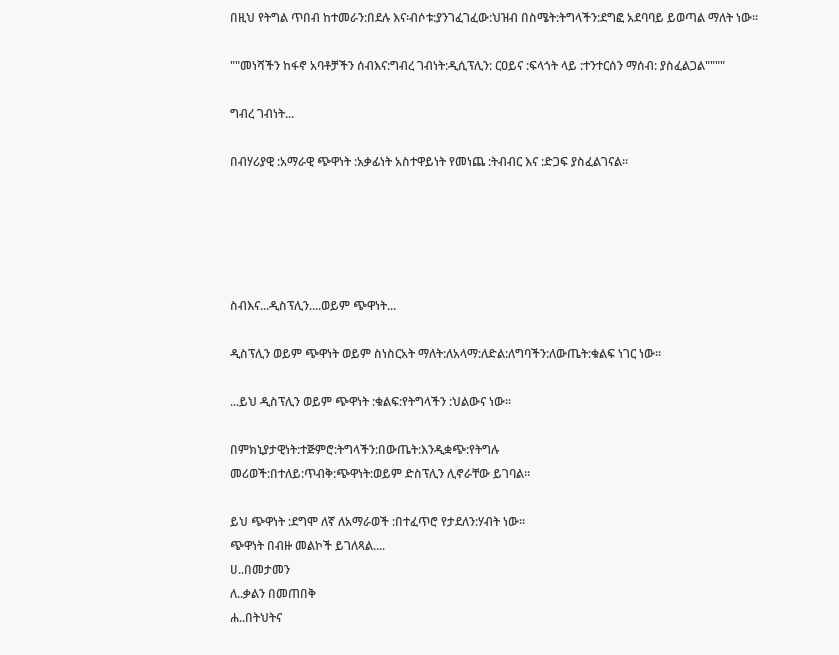በዚህ የትግል ጥበብ ከተመራን:በደሉ እና፡ብሶቱ:ያንገፈገፈው:ህዝብ በስሜት:ትግላችን:ደግፎ አደባባይ ይወጣል ማለት ነው።

""መነሻችን ከፋኖ አባቶቻችን ሰብእና:ግብረ ገብነት:ዲሲፕሊን: ርዐይና :ፍላጎት ላይ :ተንተርሰን ማሰብ: ያስፈልጋል""""

ግብረ ገብነት...

በብሃሪያዊ :አማራዊ ጭዋነት :አቃፊነት አስተዋይነት የመነጨ :ትብብር እና :ድጋፍ ያስፈልገናል።





ስብእና...ዲስፕሊን....ወይም ጭዋነት...

ዲስፕሊን ወይም ጭዋነት ወይም ስነስርአት ማለት:ለአላማ:ለድል:ለግባችን:ለውጤት:ቁልፍ ነገር ነው።

...ይህ ዲስፕሊን ወይም ጭዋነት :ቁልፍ:የትግላችን :ህልውና ነው፡፡

በምክኒያታዊነት:ተጅምሮ:ትግላችን:በውጤት:እንዲቋጭ:የትግሉ
መሪወች:በተለይ:ጥብቅ:ጭዋነት:ወይም ድስፕሊን ሊኖራቸው ይገባል።

ይህ ጭዋነት :ደግሞ ለኛ ለአማራወች :በተፈጥሮ የታደለን:ሃብት ነው።
ጭዋነት በብዙ መልኮች ይገለጻል....
ሀ..በመታመን
ለ..ቃልን በመጠበቅ
ሐ..በትህትና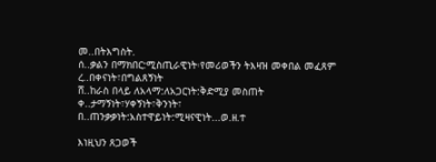መ..በትእግስት.
ሰ..ቃልን በማክበር:ሚስጢራዊነት፡የመሪወችን ትእዛዝ መቀበል መፈጸም
ረ..በቀናነት፣በግልጸኝነት
ሸ..ከራስ በላይ ለአላማ:ለአጋርነት:ቅድሚያ መስጠት
ቀ..ታማኝነት፣ሃቀኝነት፣ቅንነት፣
በ..ጠንቃቃነት:አስተዋይነት:ሚዛናዊነት...ወ.ዘ.ተ

እነዚህን ጸጋወች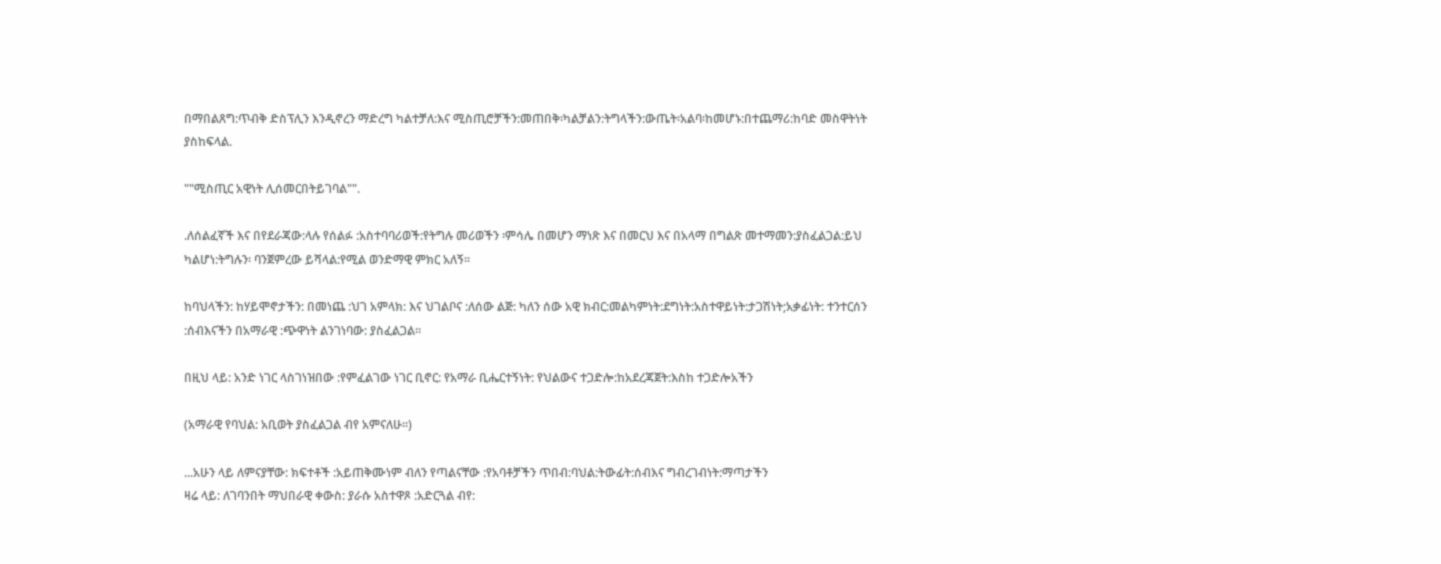በማበልጸግ:ጥብቅ ድስፕሊን እንዲኖረን ማድረግ ካልተቻለ:እና ሚስጢሮቻችን:መጠበቅ፡ካልቻልን:ትግላችን:ውጤት፡አልባ፡ከመሆኑ:በተጨማሪ:ከባድ መስዋትነት ያስከፍላል.

""ሚስጢር አዊነት ሊሰመርበትይገባል"".

.ለሰልፈኛች እና በየደራጃው:ላሉ የሰልፉ :አስተባባሪወች:የትግሉ መሪወችን ፡ምሳሌ በመሆን ማነጽ እና በመርህ እና በአላማ በግልጽ መተማመን:ያስፈልጋል:ይህ ካልሆነ:ትግሉን፡ ባንጀምረው ይሻላል:የሚል ወንድማዊ ምክር አለኝ።

ከባህላችን: ከሃይሞኖታችን: በመነጨ :ህገ አምላክ: እና ህገልቦና :ለሰው ልጅ: ካለን ሰው አዊ ክብር:መልካምነት:ደግነት:አስተዋይነት:ታጋሽነት;አቃፊነት: ተንተርሰን :ሰብእናችን በአማራዊ :ጭዋነት ልንገነባው: ያስፈልጋል።

በዚህ ላይ: አንድ ነገር ላስገነዝበው :የምፈልገው ነገር ቢኖር: የአማራ ቢሔርተኝነት: የህልውና ተጋድሎ:ከአደረጃጀት:እስከ ተጋድሎአችን

(አማራዊ የባህል: አቢወት ያስፈልጋል ብየ አምናለሁ።)

...አሁን ላይ ለምናያቸው: ክፍተቶች :አይጠቅሙነም ብለን የጣልናቸው :የአባቶቻችን ጥበብ:ባህል:ትውፊት:ሰብእና ግብረገብነት:ማጣታችን
ዛሬ ላይ: ለገባንበት ማህበራዊ ቀውስ: ያራሱ አስተዋጾ :አድርጓል ብየ: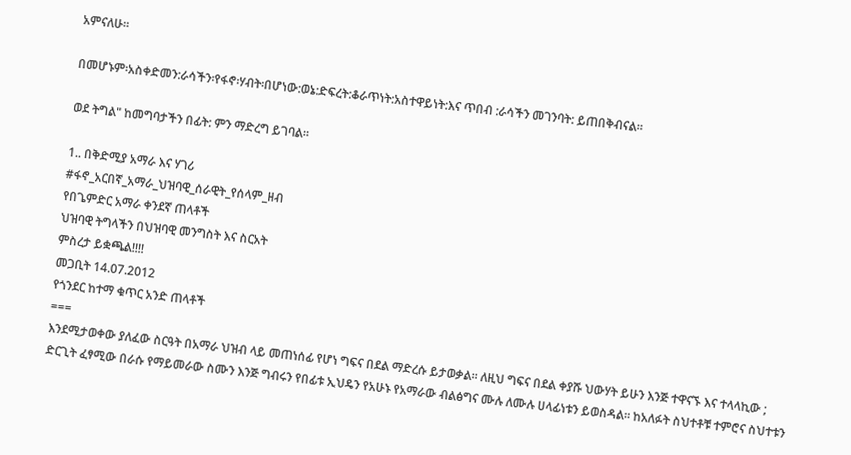አምናለሁ።

በመሆኑም፡አስቀድመን:ራሳችን፡የፋኖ፡ሃብት፡በሆነው:ወኔ:ድፍረት:ቆራጥነት:አስተዋይነት:እና ጥበብ :ራሳችን መገንባት: ይጠበቅብናል።

ወደ ትግል" ከመግባታችን በፊት: ምን ማድረግ ይገባል።

1.. በቅድሚያ አማራ እና ሃገሪ
#ፋኖ_አርበኛ_አማራ_ህዝባዊ_ሰራዊት_የሰላም_ዘብ
የበጌምድር አማራ ቀንደኛ ጠላቶች
ህዝባዊ ትግላችን በህዝባዊ መንግስት እና ስርአት
ምስረታ ይቋጫል!!!!
መጋቢት 14.07.2012
የጎንደር ከተማ ቁጥር አንድ ጠላቶች
===
እንደሚታወቀው ያለፈው ስርዓት በአማራ ህዝብ ላይ መጠነሰፊ የሆነ ግፍና በደል ማድረሱ ይታወቃል። ለዚህ ግፍና በደል ቀያሹ ህውሃት ይሁን እንጅ ተዋናኙ እና ተላላኪው ; ድርጊት ፈፃሚው በራሱ የማይመራው ስሙን እንጅ ግብሩን የበፊቱ ኢህዴን የአሁኑ የአማራው ብልፅግና ሙሉ ለሙሉ ሀላፊነቱን ይወስዳል። ከአለፉት ስህተቶቹ ተምሮና ስህተቱን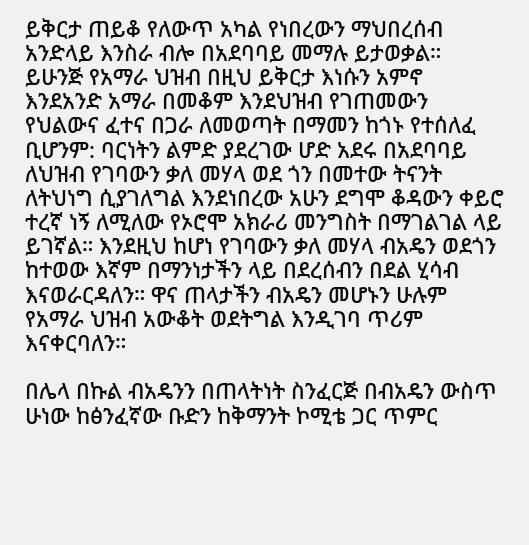ይቅርታ ጠይቆ የለውጥ አካል የነበረውን ማህበረሰብ አንድላይ እንስራ ብሎ በአደባባይ መማሉ ይታወቃል። ይሁንጅ የአማራ ህዝብ በዚህ ይቅርታ እነሱን አምኖ እንደአንድ አማራ በመቆም እንደህዝብ የገጠመውን የህልውና ፈተና በጋራ ለመወጣት በማመን ከጎኑ የተሰለፈ ቢሆንም: ባርነትን ልምድ ያደረገው ሆድ አደሩ በአደባባይ ለህዝብ የገባውን ቃለ መሃላ ወደ ጎን በመተው ትናንት ለትህነግ ሲያገለግል እንደነበረው አሁን ደግሞ ቆዳውን ቀይሮ ተረኛ ነኝ ለሚለው የኦሮሞ አክራሪ መንግስት በማገልገል ላይ ይገኛል። እንደዚህ ከሆነ የገባውን ቃለ መሃላ ብአዴን ወደጎን ከተወው እኛም በማንነታችን ላይ በደረሰብን በደል ሂሳብ እናወራርዳለን። ዋና ጠላታችን ብአዴን መሆኑን ሁሉም የአማራ ህዝብ አውቆት ወደትግል እንዲገባ ጥሪም እናቀርባለን።

በሌላ በኩል ብአዴንን በጠላትነት ስንፈርጅ በብአዴን ውስጥ ሁነው ከፅንፈኛው ቡድን ከቅማንት ኮሚቴ ጋር ጥምር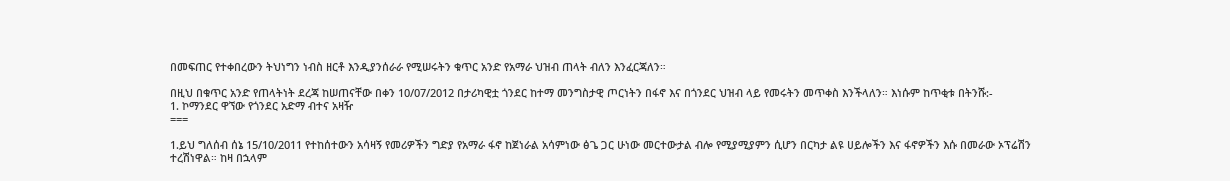በመፍጠር የተቀበረውን ትህነግን ነብስ ዘርቶ እንዲያንሰራራ የሚሠሩትን ቁጥር አንድ የአማራ ህዝብ ጠላት ብለን እንፈርጃለን።

በዚህ በቁጥር አንድ የጠላትነት ደረጃ ከሠጠናቸው በቀን 10/07/2012 በታሪካዊቷ ጎንደር ከተማ መንግስታዊ ጦርነትን በፋኖ እና በጎንደር ህዝብ ላይ የመሩትን መጥቀስ እንችላለን። እነሱም ከጥቂቱ በትንሹ:-
1. ኮማንደር ዋኘው የጎንደር አድማ ብተና አዛዥ
===

1.ይህ ግለሰብ ሰኔ 15/10/2011 የተከሰተውን አሳዛኝ የመሪዎችን ግድያ የአማራ ፋኖ ከጀነራል አሳምነው ፅጌ ጋር ሁነው መርተውታል ብሎ የሚያሚያምን ሲሆን በርካታ ልዩ ሀይሎችን እና ፋኖዎችን እሱ በመራው ኦፕሬሽን ተረሽነዋል። ከዛ በኋላም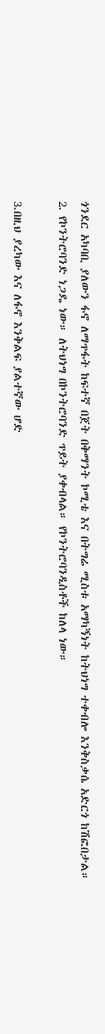ጎንደር አካባቢ ያለውን ፋኖ ለማጥፋት ከፍተኛ በጀት በቅማንት ኮሚቴ እና በትግሬ ሚስቱ አማካኝነት ከትህነግ ተቀብሎ እንቅስቃሴ አድርጎ ከሽፎበታል።
2. የኮንትሮባንድ ነጋዴ ነው። ለትህነግ በኮንትሮባንድ ጥይት ያቀብላል። የኮንትሮባንዲስቶች ከለላ ነው።

3.በዚህ ያረካው እና ለፋኖ እንቅልፍ ያልተኛው ሆድ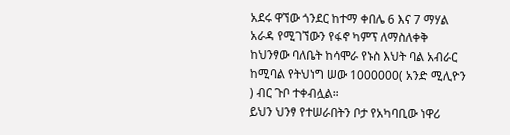አደሩ ዋኘው ጎንደር ከተማ ቀበሌ 6 እና 7 ማሃል አራዳ የሚገኘውን የፋኖ ካምፕ ለማስለቀቅ ከህንፃው ባለቤት ከሳሞራ የኑስ እህት ባል አብራር ከሚባል የትህነግ ሠው 1000000( አንድ ሚሊዮን ) ብር ጉቦ ተቀብሏል።
ይህን ህንፃ የተሠራበትን ቦታ የአካባቢው ነዋሪ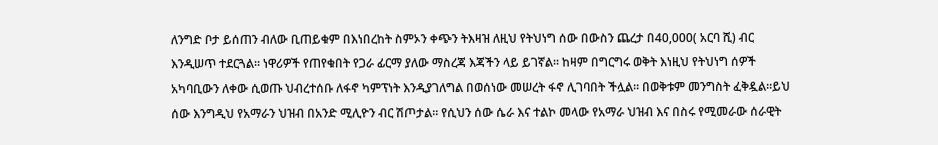ለንግድ ቦታ ይሰጠን ብለው ቢጠይቁም በእነበረከት ስምኦን ቀጭን ትእዛዝ ለዚህ የትህነግ ሰው በውስን ጨረታ በ40,000( አርባ ሺ) ብር እንዲሠጥ ተደርጓል። ነዋሪዎች የጠየቁበት የጋራ ፊርማ ያለው ማስረጃ እጃችን ላይ ይገኛል። ከዛም በግርግሩ ወቅት እነዚህ የትህነግ ሰዎች አካባቢውን ለቀው ሲወጡ ህብረተሰቡ ለፋኖ ካምፕነት እንዲያገለግል በወሰነው መሠረት ፋኖ ሊገባበት ችሏል። በወቅቱም መንግስት ፈቅዷል።ይህ ሰው እንግዲህ የአማራን ህዝብ በአንድ ሚሊዮን ብር ሽጦታል። የሲህን ሰው ሴራ እና ተልኮ መላው የአማራ ህዝብ እና በስሩ የሚመራው ሰራዊት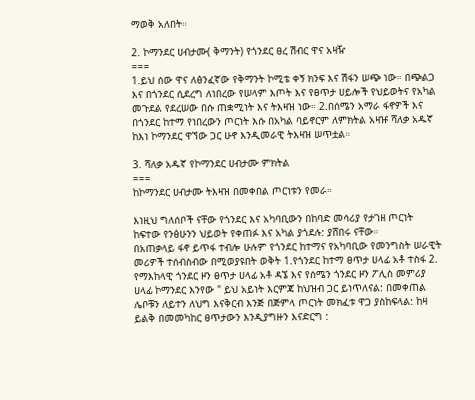ማወቅ አለበት።

2. ኮማንደር ሀብታሙ( ቅማንት) የጎንደር ፀረ ሽብር ዋና አዛዥ
===
1.ይህ ሰው ዋና ለፅንፈኛው የቅማንት ኮሚቴ ቀኝ ክንፍ እና ሽፋን ሠጭ ነው። በጭልጋ እና በጎንደር ሲደረግ ለነበረው የሠላም እጦት እና የፀጥታ ሀይሎች የህይወትና የአካል መጉደል የደረሠው በሱ ጠቋሚነት እና ትእዛዝ ነው። 2.በሰሜን አማራ ፋኖዎች እና በጎንደር ከተማ የነበረውን ጦርነት እሱ በአካል ባይኖርም ለምክትል አዛዡ ሻለቃ አዱኛ ከእነ ኮማንደር ዋኘው ጋር ሁኖ እንዲመራዊ ትእዛዝ ሠጥቷል።

3. ሻለቃ አዱኛ የኮማንደር ሀብታሙ ምክትል
===
ከኮማንደር ሀብታሙ ትእዛዝ በመቀበል ጦርነቱን የመራ።

እነዚህ ግለሰቦች ናቸው የጎንደር እና አካባቢውን በከባድ መሳሪያ የታገዘ ጦርነት ከፍተው የንፅሁንን ህይወት የቀጠፉ እና አካል ያጎደሉ: ያሸበሩ ናቸው።
በአጠቃላይ ፋኖ ይጥፋ ተብሎ ሁሉም የጎንደር ከተማና የአካባቢው የመንግስት ሠራዊት መሪዎች ተሰብስብው በሚወያዩበት ወቅት 1.የጎንደር ከተማ ፀጥታ ሀላፊ አቶ ተስፋ 2. የማእከላዊ ጎንደር ዞን ፀጥታ ሀላፊ አቶ ዳኜ እና የሰሜን ጎንደር ዞን ፖሊስ መምሪያ ሀላፊ ኮማንደር እንየው " ይህ አይነት እርምጃ ከህዝብ ጋር ይነጥለናል: በመቀጠል ሌቦቹን ለይተን ለህግ እናቅርብ እንጅ በጅምላ ጦርነት መክፈቱ ዋጋ ያስከፍላል: ከዛ ይልቅ በመመካከር ፀጥታውን እንዲያግዙን እናድርግ :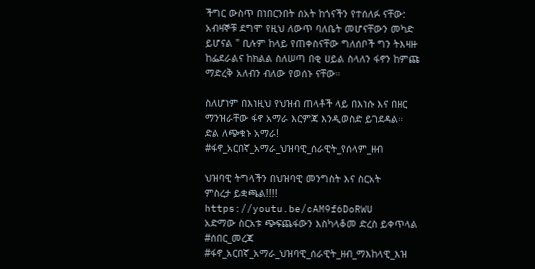ችግር ውስጥ በነበርንበት ሰአት ከጎናችን የተሰለፉ ናቸው: አብዛኞቹ ደግሞ የዚህ ለውጥ ባለቤት መሆናቸውን መካድ ይሆናል " ቢሉም ከላይ የጠቀስናቸው ግለሰቦች ግን ትእዛዙ ከፌደራልና ከክልል ስለሠጣ በቂ ሀይል ስላለን ፋኖን ከምጩ ማድረቅ አለብን ብለው የወሰኑ ናቸው።

ስለሆነም በእነዚህ የህዝብ ጠላቶች ላይ በእነሱ እና በዘር ማንዝራቸው ፋኖ አማራ እርምጃ እንዲወስድ ይገደዳል።
ድል ለጭቁኑ አማራ!
#ፋኖ_አርበኛ_አማራ_ህዝባዊ_ሰራዊት_የሰላም_ዘብ

ህዝባዊ ትግላችን በህዝባዊ መንግስት እና ስርአት
ምስረታ ይቋጫል!!!!
https://youtu.be/cAM9f6DoRWU
አድማው ስርአቱ ጭፍጨፋውን እስካላቆመ ድረስ ይቀጥላል
#ሰበር_መረጃ
#ፋኖ_አርበኛ_አማራ_ህዝባዊ_ሰራዊት_ዘብ_ማእከላዊ_እዝ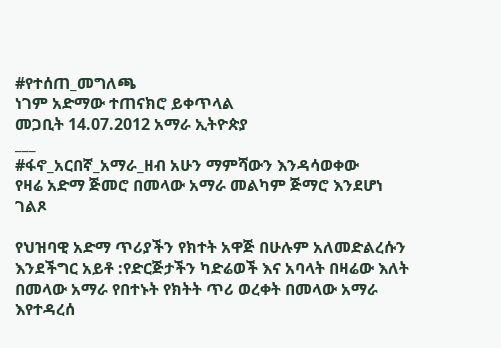#የተሰጠ_መግለጫ
ነገም አድማው ተጠናክሮ ይቀጥላል
መጋቢት 14.07.2012 አማራ ኢትዮጵያ
___
#ፋኖ_አርበኛ_አማራ_ዘብ አሁን ማምሻውን እንዳሳወቀው
የዛሬ አድማ ጅመሮ በመላው አማራ መልካም ጅማሮ እንደሆነ ገልጾ

የህዝባዊ አድማ ጥሪያችን የክተት አዋጅ በሁሉም አለመድልረሱን እንደችግር አይቶ :የድርጅታችን ካድሬወች እና አባላት በዛሬው እለት በመላው አማራ የበተኑት የክትት ጥሪ ወረቀት በመላው አማራ እየተዳረሰ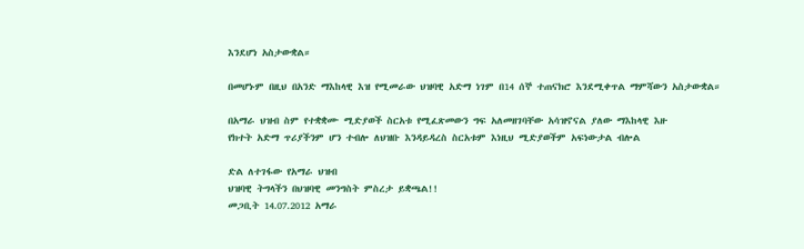እንደሆነ አስታውቋል።

በመሆኑም በዚህ በአንድ ማእከላዊ እዝ የሚመራው ህዝባዊ አድማ ነገም በ14 ሰኞ ተጠናክሮ እንደሚቀጥል ማምሻውን አስታውቋል።

በአማራ ህዝብ ስም የተቋቋሙ ሚድያወች ስርአቱ የሚፈጽመውን ግፍ አለመዘገባቸው አሳዝኖናል ያለው ማእከላዊ እዙ
የክተት አድማ ጥሪያችንም ሆን ተብሎ ለህዝቡ እንዳይዳረስ ስርአቱም እነዚህ ሚድያወችም አፍነውታል ብሎል

ድል ለተገፋው የአማራ ህዝብ
ህዝባዊ ትግላችን በህዝባዊ መንግስት ምስረታ ይቋጫል!!
መጋቢት 14.07.2012 አማራ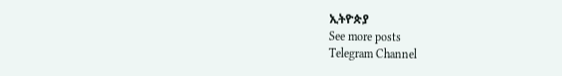ኢትዮጵያ
See more posts
Telegram Channel